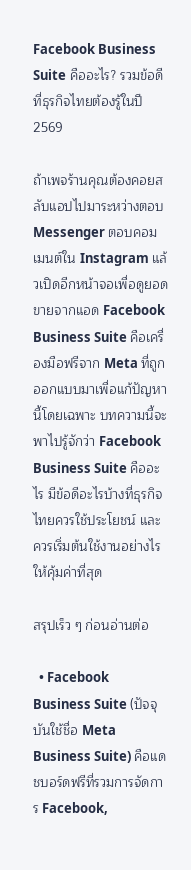Facebook Business Suite คืออะไร? รวมข้อดีที่ธุรกิจไทยต้องรู้ในปี 2569

ถ้าเพจร้านคุณต้องคอยสลับแอปไปมาระหว่างตอบ Messenger ตอบคอมเมนต์ใน Instagram แล้วเปิดอีกหน้าจอเพื่อดูยอดขายจากแอด Facebook Business Suite คือเครื่องมือฟรีจาก Meta ที่ถูกออกแบบมาเพื่อแก้ปัญหานี้โดยเฉพาะ บทความนี้จะพาไปรู้จักว่า Facebook Business Suite คืออะไร มีข้อดีอะไรบ้างที่ธุรกิจไทยควรใช้ประโยชน์ และควรเริ่มต้นใช้งานอย่างไรให้คุ้มค่าที่สุด

สรุปเร็ว ๆ ก่อนอ่านต่อ

  • Facebook Business Suite (ปัจจุบันใช้ชื่อ Meta Business Suite) คือแดชบอร์ดฟรีที่รวมการจัดการ Facebook,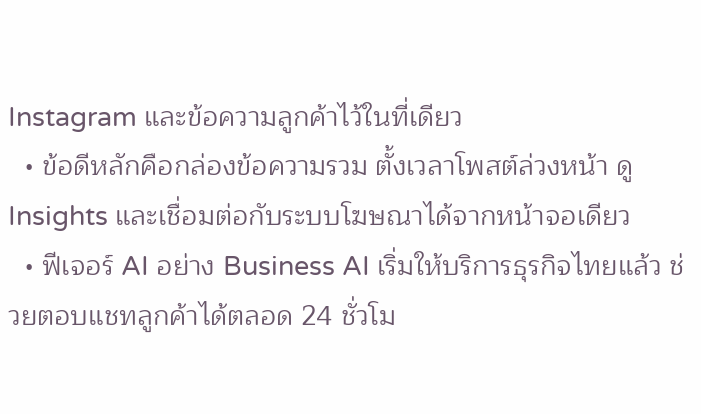Instagram และข้อความลูกค้าไว้ในที่เดียว
  • ข้อดีหลักคือกล่องข้อความรวม ตั้งเวลาโพสต์ล่วงหน้า ดู Insights และเชื่อมต่อกับระบบโฆษณาได้จากหน้าจอเดียว
  • ฟีเจอร์ AI อย่าง Business AI เริ่มให้บริการธุรกิจไทยแล้ว ช่วยตอบแชทลูกค้าได้ตลอด 24 ชั่วโม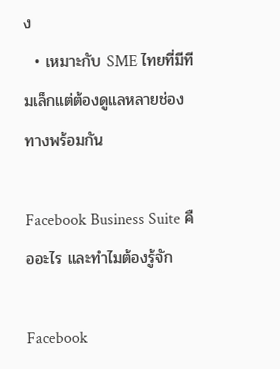ง
  • เหมาะกับ SME ไทยที่มีทีมเล็กแต่ต้องดูแลหลายช่องทางพร้อมกัน

Facebook Business Suite คืออะไร และทำไมต้องรู้จัก

Facebook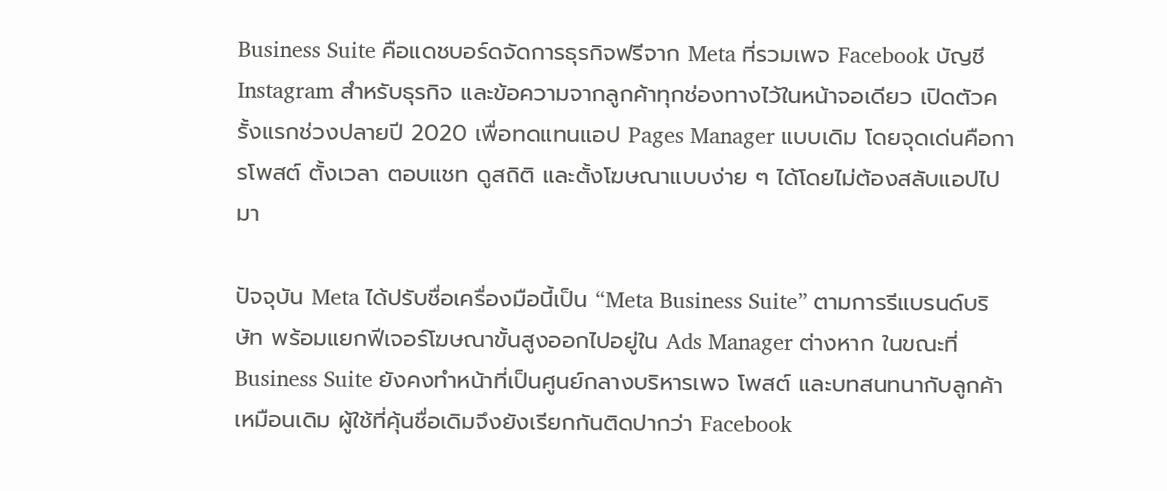Business Suite คือแดชบอร์ดจัดการธุรกิจฟรีจาก Meta ที่รวมเพจ Facebook บัญชี Instagram สำหรับธุรกิจ และข้อความจากลูกค้าทุกช่องทางไว้ในหน้าจอเดียว เปิดตัวครั้งแรกช่วงปลายปี 2020 เพื่อทดแทนแอป Pages Manager แบบเดิม โดยจุดเด่นคือการโพสต์ ตั้งเวลา ตอบแชท ดูสถิติ และตั้งโฆษณาแบบง่าย ๆ ได้โดยไม่ต้องสลับแอปไปมา

ปัจจุบัน Meta ได้ปรับชื่อเครื่องมือนี้เป็น “Meta Business Suite” ตามการรีแบรนด์บริษัท พร้อมแยกฟีเจอร์โฆษณาขั้นสูงออกไปอยู่ใน Ads Manager ต่างหาก ในขณะที่ Business Suite ยังคงทำหน้าที่เป็นศูนย์กลางบริหารเพจ โพสต์ และบทสนทนากับลูกค้าเหมือนเดิม ผู้ใช้ที่คุ้นชื่อเดิมจึงยังเรียกกันติดปากว่า Facebook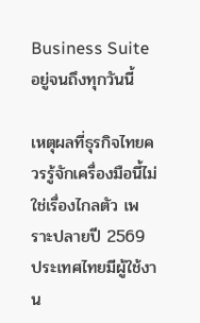Business Suite อยู่จนถึงทุกวันนี้

เหตุผลที่ธุรกิจไทยควรรู้จักเครื่องมือนี้ไม่ใช่เรื่องไกลตัว เพราะปลายปี 2569 ประเทศไทยมีผู้ใช้งาน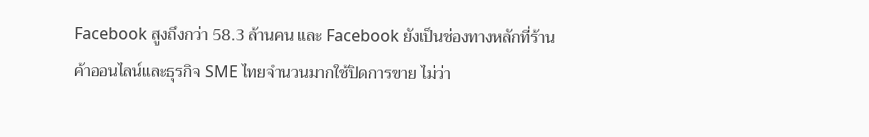Facebook สูงถึงกว่า 58.3 ล้านคน และ Facebook ยังเป็นช่องทางหลักที่ร้านค้าออนไลน์และธุรกิจ SME ไทยจำนวนมากใช้ปิดการขาย ไม่ว่า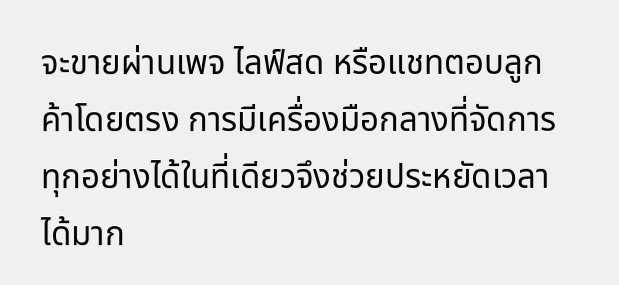จะขายผ่านเพจ ไลฟ์สด หรือแชทตอบลูกค้าโดยตรง การมีเครื่องมือกลางที่จัดการทุกอย่างได้ในที่เดียวจึงช่วยประหยัดเวลาได้มาก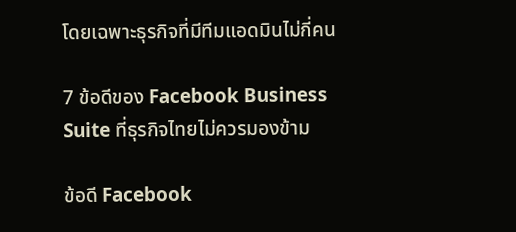โดยเฉพาะธุรกิจที่มีทีมแอดมินไม่กี่คน

7 ข้อดีของ Facebook Business Suite ที่ธุรกิจไทยไม่ควรมองข้าม

ข้อดี Facebook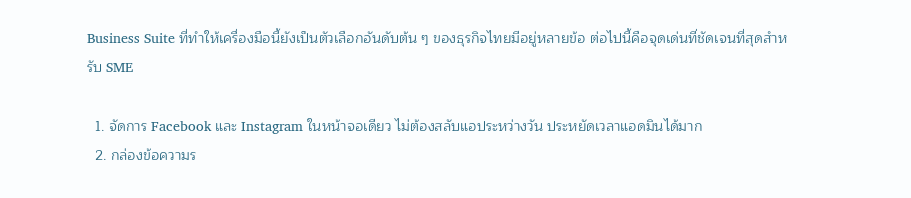Business Suite ที่ทำให้เครื่องมือนี้ยังเป็นตัวเลือกอันดับต้น ๆ ของธุรกิจไทยมีอยู่หลายข้อ ต่อไปนี้คือจุดเด่นที่ชัดเจนที่สุดสำหรับ SME

  1. จัดการ Facebook และ Instagram ในหน้าจอเดียว ไม่ต้องสลับแอประหว่างวัน ประหยัดเวลาแอดมินได้มาก
  2. กล่องข้อความร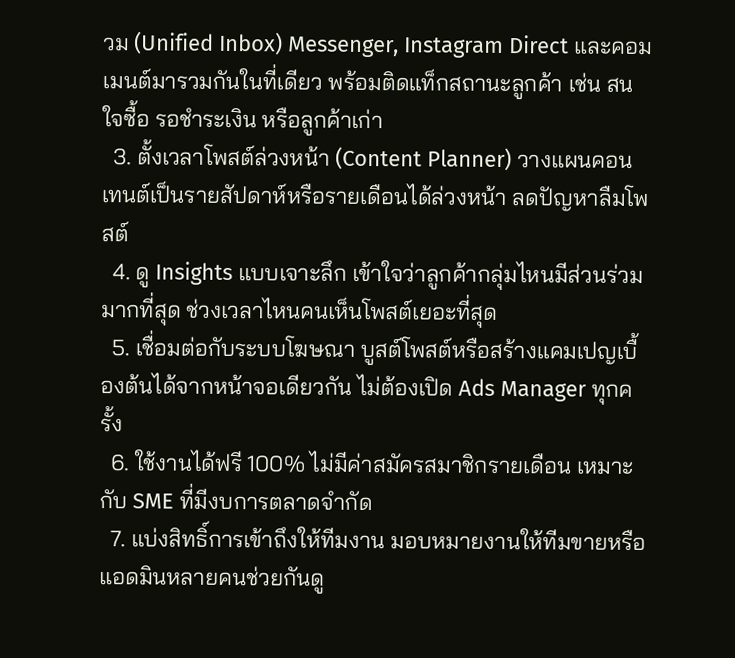วม (Unified Inbox) Messenger, Instagram Direct และคอมเมนต์มารวมกันในที่เดียว พร้อมติดแท็กสถานะลูกค้า เช่น สนใจซื้อ รอชำระเงิน หรือลูกค้าเก่า
  3. ตั้งเวลาโพสต์ล่วงหน้า (Content Planner) วางแผนคอนเทนต์เป็นรายสัปดาห์หรือรายเดือนได้ล่วงหน้า ลดปัญหาลืมโพสต์
  4. ดู Insights แบบเจาะลึก เข้าใจว่าลูกค้ากลุ่มไหนมีส่วนร่วมมากที่สุด ช่วงเวลาไหนคนเห็นโพสต์เยอะที่สุด
  5. เชื่อมต่อกับระบบโฆษณา บูสต์โพสต์หรือสร้างแคมเปญเบื้องต้นได้จากหน้าจอเดียวกัน ไม่ต้องเปิด Ads Manager ทุกครั้ง
  6. ใช้งานได้ฟรี 100% ไม่มีค่าสมัครสมาชิกรายเดือน เหมาะกับ SME ที่มีงบการตลาดจำกัด
  7. แบ่งสิทธิ์การเข้าถึงให้ทีมงาน มอบหมายงานให้ทีมขายหรือแอดมินหลายคนช่วยกันดู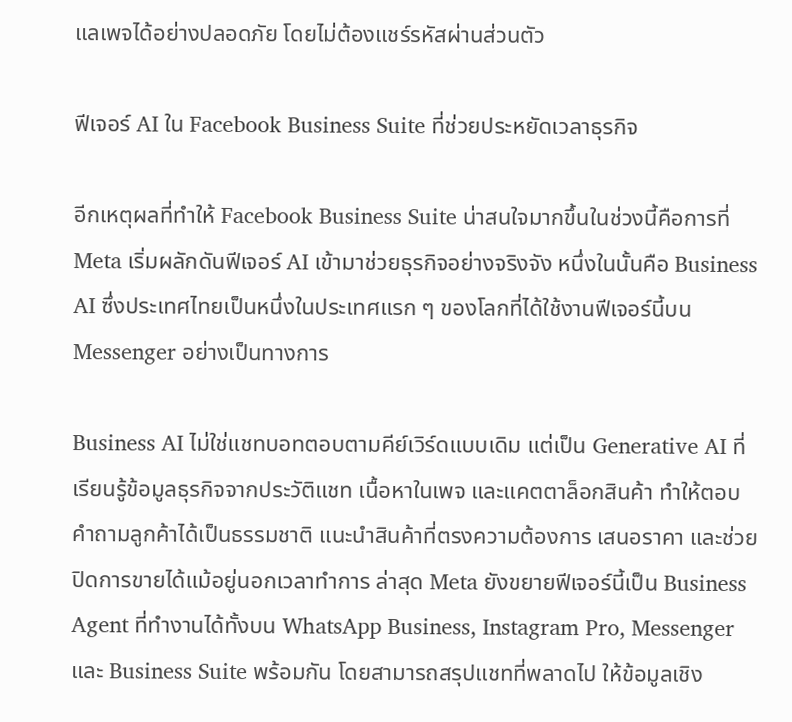แลเพจได้อย่างปลอดภัย โดยไม่ต้องแชร์รหัสผ่านส่วนตัว

ฟีเจอร์ AI ใน Facebook Business Suite ที่ช่วยประหยัดเวลาธุรกิจ

อีกเหตุผลที่ทำให้ Facebook Business Suite น่าสนใจมากขึ้นในช่วงนี้คือการที่ Meta เริ่มผลักดันฟีเจอร์ AI เข้ามาช่วยธุรกิจอย่างจริงจัง หนึ่งในนั้นคือ Business AI ซึ่งประเทศไทยเป็นหนึ่งในประเทศแรก ๆ ของโลกที่ได้ใช้งานฟีเจอร์นี้บน Messenger อย่างเป็นทางการ

Business AI ไม่ใช่แชทบอทตอบตามคีย์เวิร์ดแบบเดิม แต่เป็น Generative AI ที่เรียนรู้ข้อมูลธุรกิจจากประวัติแชท เนื้อหาในเพจ และแคตตาล็อกสินค้า ทำให้ตอบคำถามลูกค้าได้เป็นธรรมชาติ แนะนำสินค้าที่ตรงความต้องการ เสนอราคา และช่วยปิดการขายได้แม้อยู่นอกเวลาทำการ ล่าสุด Meta ยังขยายฟีเจอร์นี้เป็น Business Agent ที่ทำงานได้ทั้งบน WhatsApp Business, Instagram Pro, Messenger และ Business Suite พร้อมกัน โดยสามารถสรุปแชทที่พลาดไป ให้ข้อมูลเชิง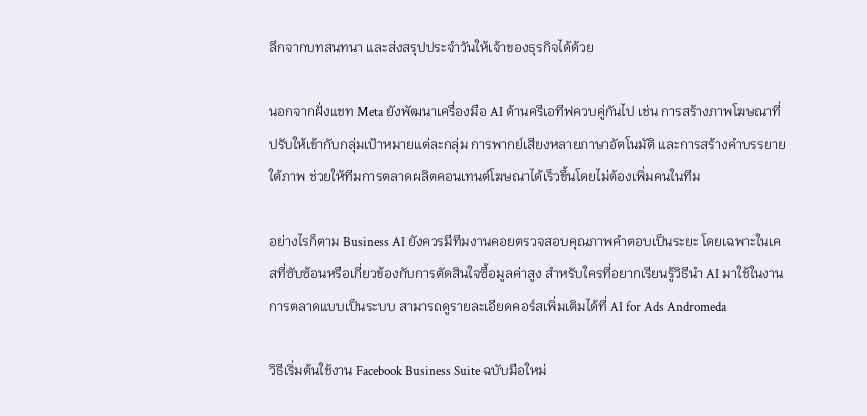ลึกจากบทสนทนา และส่งสรุปประจำวันให้เจ้าของธุรกิจได้ด้วย

นอกจากฝั่งแชท Meta ยังพัฒนาเครื่องมือ AI ด้านครีเอทีฟควบคู่กันไป เช่น การสร้างภาพโฆษณาที่ปรับให้เข้ากับกลุ่มเป้าหมายแต่ละกลุ่ม การพากย์เสียงหลายภาษาอัตโนมัติ และการสร้างคำบรรยายใต้ภาพ ช่วยให้ทีมการตลาดผลิตคอนเทนต์โฆษณาได้เร็วขึ้นโดยไม่ต้องเพิ่มคนในทีม

อย่างไรก็ตาม Business AI ยังควรมีทีมงานคอยตรวจสอบคุณภาพคำตอบเป็นระยะ โดยเฉพาะในเคสที่ซับซ้อนหรือเกี่ยวข้องกับการตัดสินใจซื้อมูลค่าสูง สำหรับใครที่อยากเรียนรู้วิธีนำ AI มาใช้ในงานการตลาดแบบเป็นระบบ สามารถดูรายละเอียดคอร์สเพิ่มเติมได้ที่ AI for Ads Andromeda

วิธีเริ่มต้นใช้งาน Facebook Business Suite ฉบับมือใหม่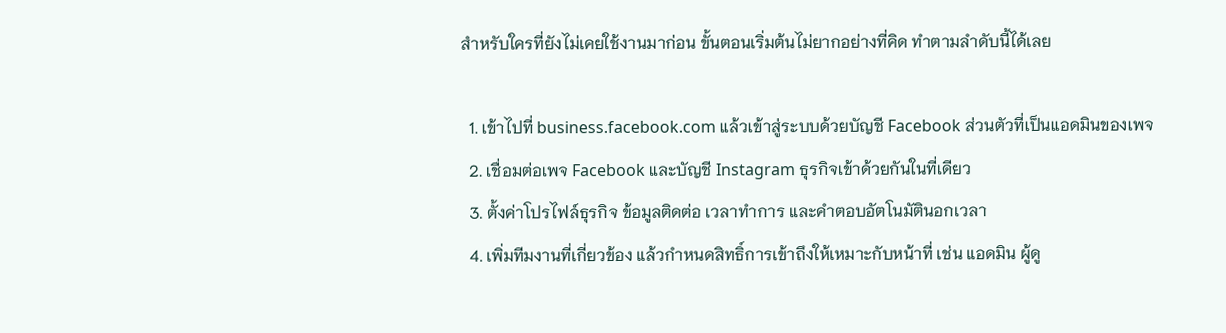สำหรับใครที่ยังไม่เคยใช้งานมาก่อน ขั้นตอนเริ่มต้นไม่ยากอย่างที่คิด ทำตามลำดับนี้ได้เลย

  1. เข้าไปที่ business.facebook.com แล้วเข้าสู่ระบบด้วยบัญชี Facebook ส่วนตัวที่เป็นแอดมินของเพจ
  2. เชื่อมต่อเพจ Facebook และบัญชี Instagram ธุรกิจเข้าด้วยกันในที่เดียว
  3. ตั้งค่าโปรไฟล์ธุรกิจ ข้อมูลติดต่อ เวลาทำการ และคำตอบอัตโนมัตินอกเวลา
  4. เพิ่มทีมงานที่เกี่ยวข้อง แล้วกำหนดสิทธิ์การเข้าถึงให้เหมาะกับหน้าที่ เช่น แอดมิน ผู้ดู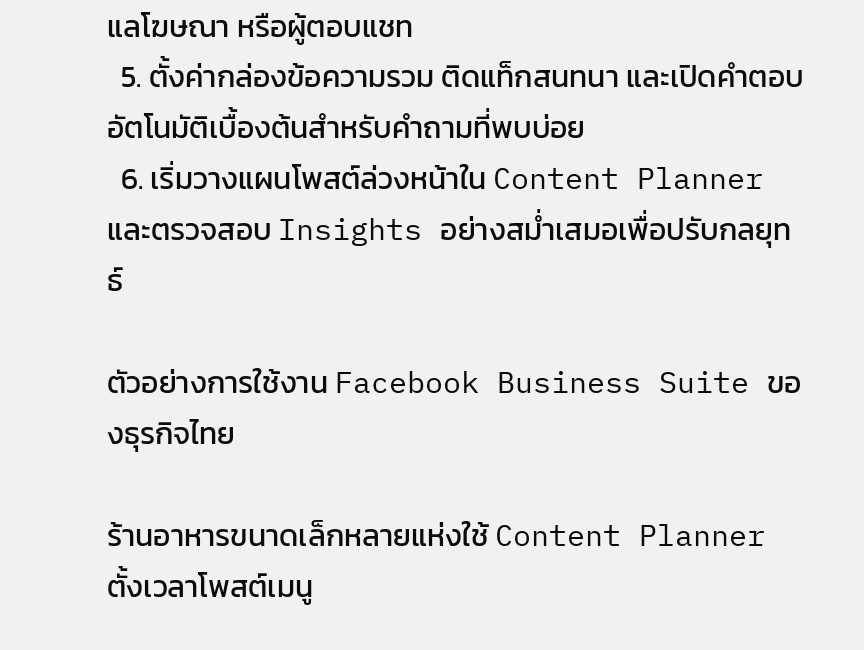แลโฆษณา หรือผู้ตอบแชท
  5. ตั้งค่ากล่องข้อความรวม ติดแท็กสนทนา และเปิดคำตอบอัตโนมัติเบื้องต้นสำหรับคำถามที่พบบ่อย
  6. เริ่มวางแผนโพสต์ล่วงหน้าใน Content Planner และตรวจสอบ Insights อย่างสม่ำเสมอเพื่อปรับกลยุทธ์

ตัวอย่างการใช้งาน Facebook Business Suite ของธุรกิจไทย

ร้านอาหารขนาดเล็กหลายแห่งใช้ Content Planner ตั้งเวลาโพสต์เมนู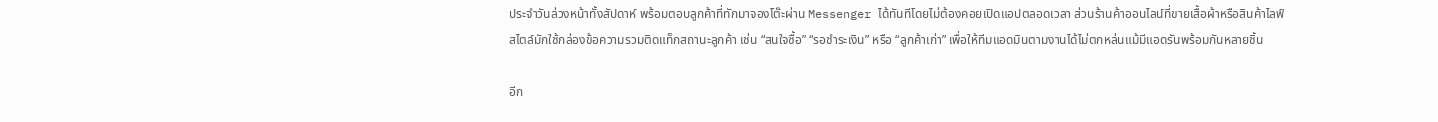ประจำวันล่วงหน้าทั้งสัปดาห์ พร้อมตอบลูกค้าที่ทักมาจองโต๊ะผ่าน Messenger ได้ทันทีโดยไม่ต้องคอยเปิดแอปตลอดเวลา ส่วนร้านค้าออนไลน์ที่ขายเสื้อผ้าหรือสินค้าไลฟ์สไตล์มักใช้กล่องข้อความรวมติดแท็กสถานะลูกค้า เช่น “สนใจซื้อ” “รอชำระเงิน” หรือ “ลูกค้าเก่า” เพื่อให้ทีมแอดมินตามงานได้ไม่ตกหล่นแม้มีแอดรันพร้อมกันหลายชิ้น

อีก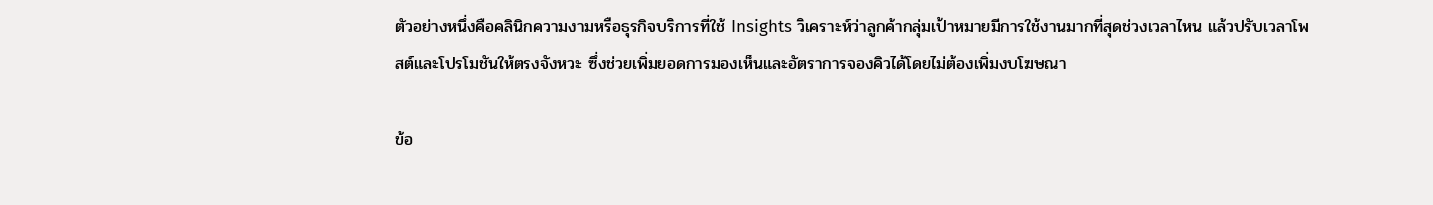ตัวอย่างหนึ่งคือคลินิกความงามหรือธุรกิจบริการที่ใช้ Insights วิเคราะห์ว่าลูกค้ากลุ่มเป้าหมายมีการใช้งานมากที่สุดช่วงเวลาไหน แล้วปรับเวลาโพสต์และโปรโมชันให้ตรงจังหวะ ซึ่งช่วยเพิ่มยอดการมองเห็นและอัตราการจองคิวได้โดยไม่ต้องเพิ่มงบโฆษณา

ข้อ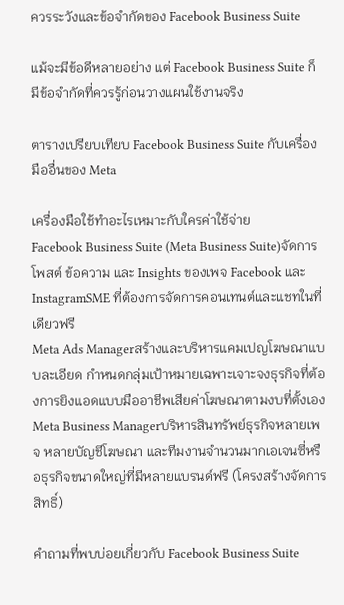ควรระวังและข้อจำกัดของ Facebook Business Suite

แม้จะมีข้อดีหลายอย่าง แต่ Facebook Business Suite ก็มีข้อจำกัดที่ควรรู้ก่อนวางแผนใช้งานจริง

ตารางเปรียบเทียบ Facebook Business Suite กับเครื่องมืออื่นของ Meta

เครื่องมือใช้ทำอะไรเหมาะกับใครค่าใช้จ่าย
Facebook Business Suite (Meta Business Suite)จัดการโพสต์ ข้อความ และ Insights ของเพจ Facebook และ InstagramSME ที่ต้องการจัดการคอนเทนต์และแชทในที่เดียวฟรี
Meta Ads Managerสร้างและบริหารแคมเปญโฆษณาแบบละเอียด กำหนดกลุ่มเป้าหมายเฉพาะเจาะจงธุรกิจที่ต้องการยิงแอดแบบมืออาชีพเสียค่าโฆษณาตามงบที่ตั้งเอง
Meta Business Managerบริหารสินทรัพย์ธุรกิจหลายเพจ หลายบัญชีโฆษณา และทีมงานจำนวนมากเอเจนซี่หรือธุรกิจขนาดใหญ่ที่มีหลายแบรนด์ฟรี (โครงสร้างจัดการสิทธิ์)

คำถามที่พบบ่อยเกี่ยวกับ Facebook Business Suite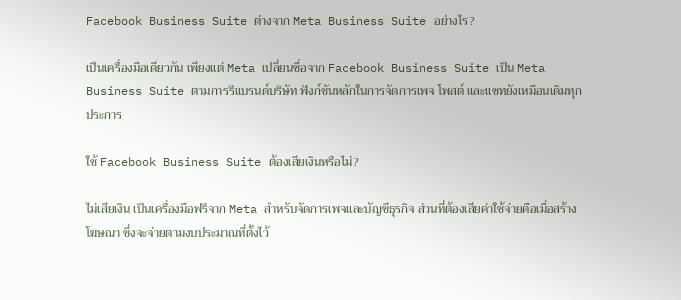Facebook Business Suite ต่างจาก Meta Business Suite อย่างไร?

เป็นเครื่องมือเดียวกัน เพียงแต่ Meta เปลี่ยนชื่อจาก Facebook Business Suite เป็น Meta Business Suite ตามการรีแบรนด์บริษัท ฟังก์ชันหลักในการจัดการเพจ โพสต์ และแชทยังเหมือนเดิมทุกประการ

ใช้ Facebook Business Suite ต้องเสียเงินหรือไม่?

ไม่เสียเงิน เป็นเครื่องมือฟรีจาก Meta สำหรับจัดการเพจและบัญชีธุรกิจ ส่วนที่ต้องเสียค่าใช้จ่ายคือเมื่อสร้างโฆษณา ซึ่งจะจ่ายตามงบประมาณที่ตั้งไว้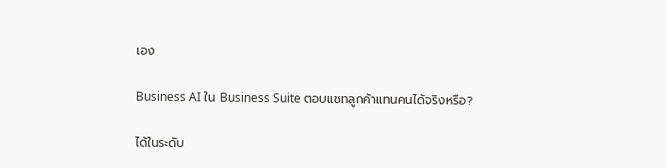เอง

Business AI ใน Business Suite ตอบแชทลูกค้าแทนคนได้จริงหรือ?

ได้ในระดับ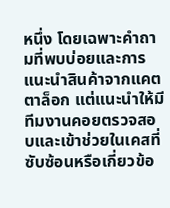หนึ่ง โดยเฉพาะคำถามที่พบบ่อยและการแนะนำสินค้าจากแคตตาล็อก แต่แนะนำให้มีทีมงานคอยตรวจสอบและเข้าช่วยในเคสที่ซับซ้อนหรือเกี่ยวข้อ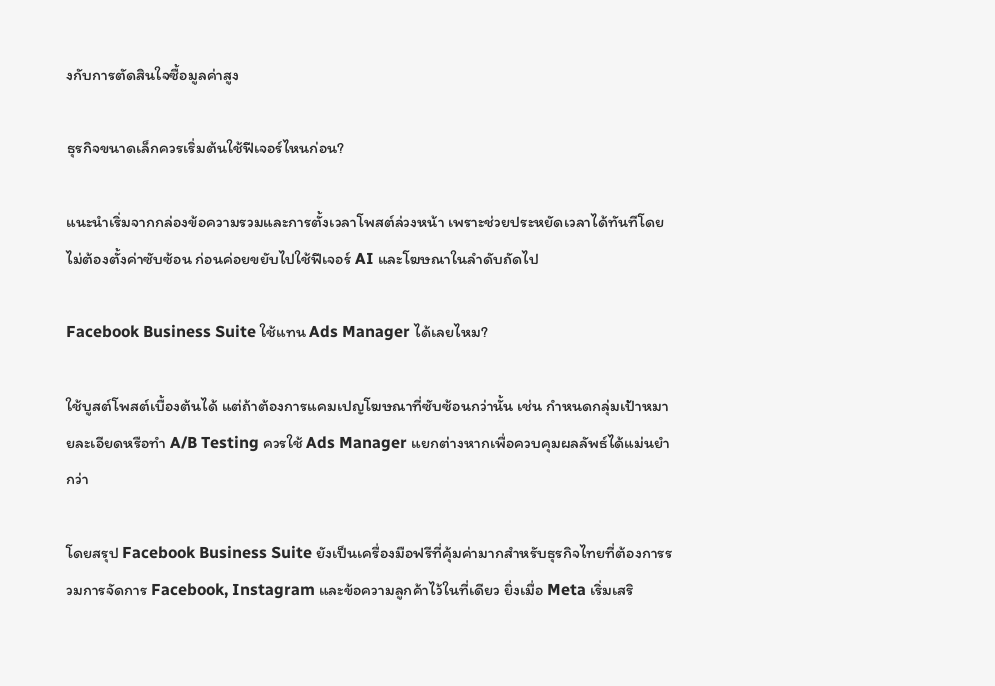งกับการตัดสินใจซื้อมูลค่าสูง

ธุรกิจขนาดเล็กควรเริ่มต้นใช้ฟีเจอร์ไหนก่อน?

แนะนำเริ่มจากกล่องข้อความรวมและการตั้งเวลาโพสต์ล่วงหน้า เพราะช่วยประหยัดเวลาได้ทันทีโดยไม่ต้องตั้งค่าซับซ้อน ก่อนค่อยขยับไปใช้ฟีเจอร์ AI และโฆษณาในลำดับถัดไป

Facebook Business Suite ใช้แทน Ads Manager ได้เลยไหม?

ใช้บูสต์โพสต์เบื้องต้นได้ แต่ถ้าต้องการแคมเปญโฆษณาที่ซับซ้อนกว่านั้น เช่น กำหนดกลุ่มเป้าหมายละเอียดหรือทำ A/B Testing ควรใช้ Ads Manager แยกต่างหากเพื่อควบคุมผลลัพธ์ได้แม่นยำกว่า

โดยสรุป Facebook Business Suite ยังเป็นเครื่องมือฟรีที่คุ้มค่ามากสำหรับธุรกิจไทยที่ต้องการรวมการจัดการ Facebook, Instagram และข้อความลูกค้าไว้ในที่เดียว ยิ่งเมื่อ Meta เริ่มเสริ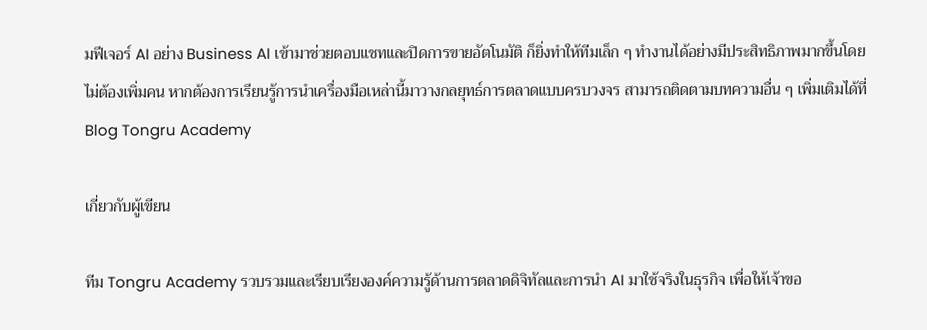มฟีเจอร์ AI อย่าง Business AI เข้ามาช่วยตอบแชทและปิดการขายอัตโนมัติ ก็ยิ่งทำให้ทีมเล็ก ๆ ทำงานได้อย่างมีประสิทธิภาพมากขึ้นโดยไม่ต้องเพิ่มคน หากต้องการเรียนรู้การนำเครื่องมือเหล่านี้มาวางกลยุทธ์การตลาดแบบครบวงจร สามารถติดตามบทความอื่น ๆ เพิ่มเติมได้ที่ Blog Tongru Academy

เกี่ยวกับผู้เขียน

ทีม Tongru Academy รวบรวมและเรียบเรียงองค์ความรู้ด้านการตลาดดิจิทัลและการนำ AI มาใช้จริงในธุรกิจ เพื่อให้เจ้าขอ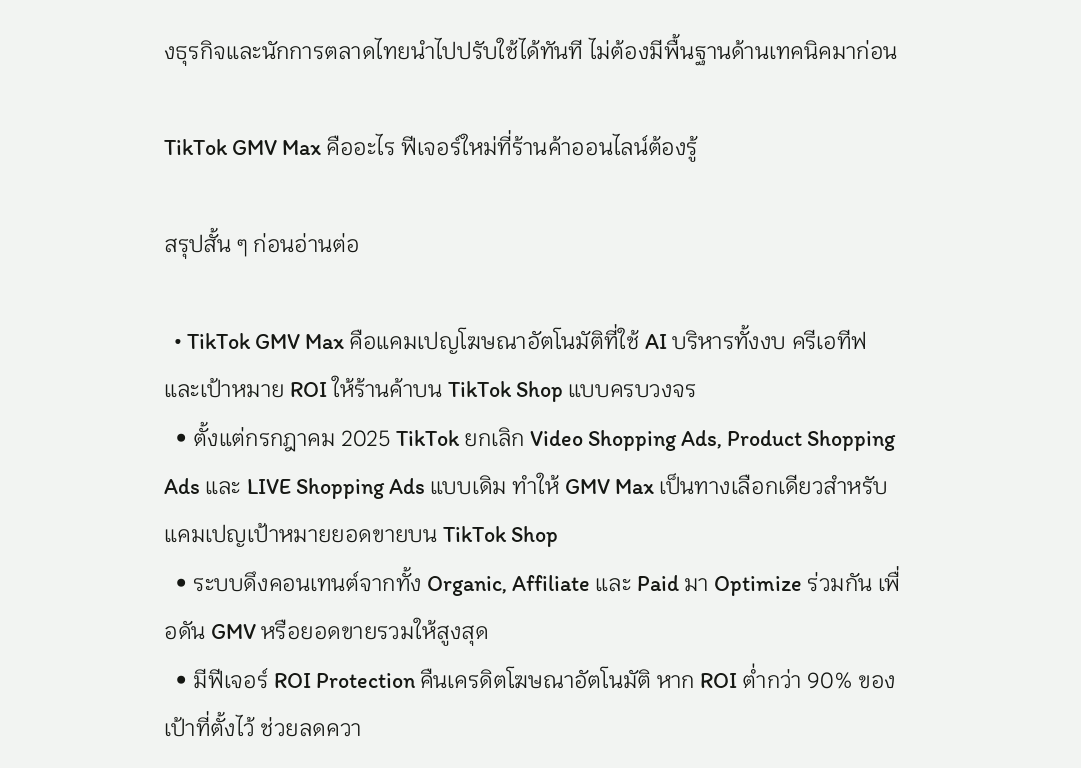งธุรกิจและนักการตลาดไทยนำไปปรับใช้ได้ทันที ไม่ต้องมีพื้นฐานด้านเทคนิคมาก่อน

TikTok GMV Max คืออะไร ฟีเจอร์ใหม่ที่ร้านค้าออนไลน์ต้องรู้

สรุปสั้น ๆ ก่อนอ่านต่อ

  • TikTok GMV Max คือแคมเปญโฆษณาอัตโนมัติที่ใช้ AI บริหารทั้งงบ ครีเอทีฟ และเป้าหมาย ROI ให้ร้านค้าบน TikTok Shop แบบครบวงจร
  • ตั้งแต่กรกฎาคม 2025 TikTok ยกเลิก Video Shopping Ads, Product Shopping Ads และ LIVE Shopping Ads แบบเดิม ทำให้ GMV Max เป็นทางเลือกเดียวสำหรับแคมเปญเป้าหมายยอดขายบน TikTok Shop
  • ระบบดึงคอนเทนต์จากทั้ง Organic, Affiliate และ Paid มา Optimize ร่วมกัน เพื่อดัน GMV หรือยอดขายรวมให้สูงสุด
  • มีฟีเจอร์ ROI Protection คืนเครดิตโฆษณาอัตโนมัติ หาก ROI ต่ำกว่า 90% ของเป้าที่ตั้งไว้ ช่วยลดควา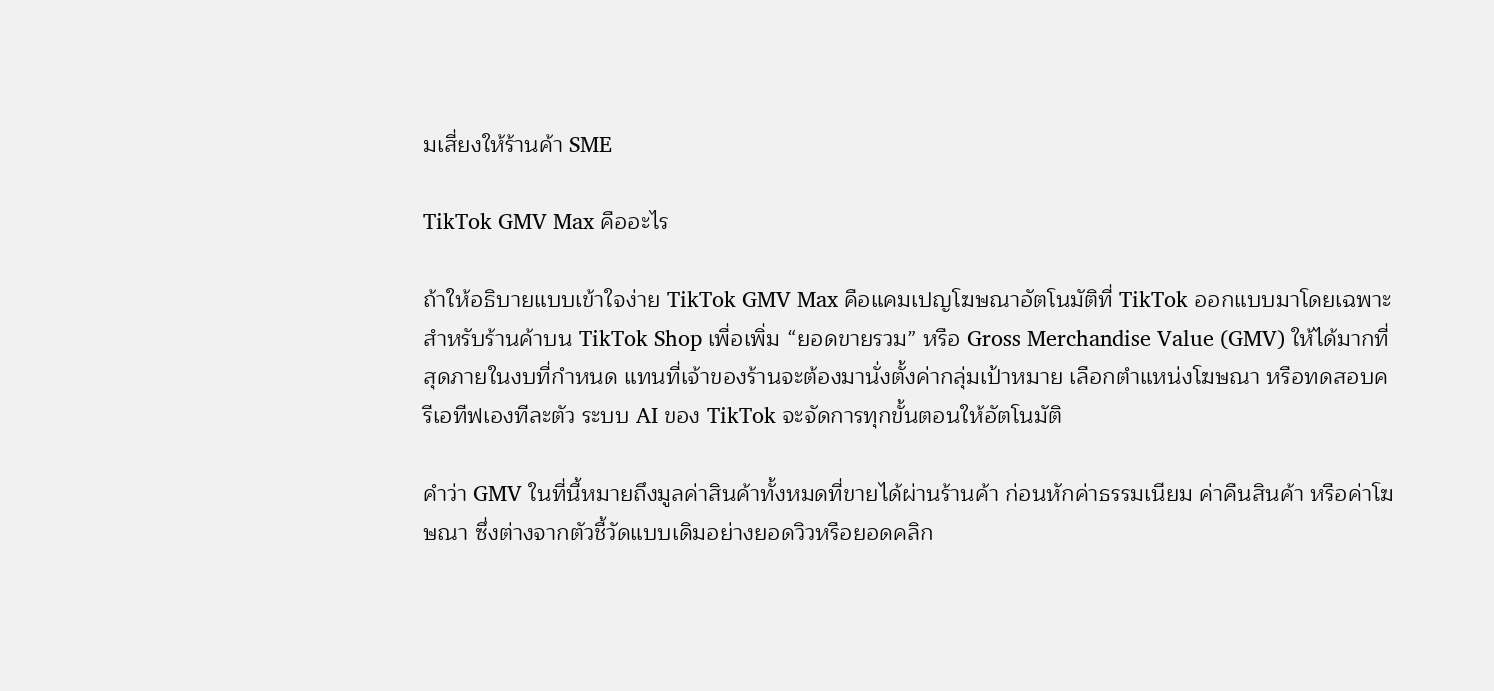มเสี่ยงให้ร้านค้า SME

TikTok GMV Max คืออะไร

ถ้าให้อธิบายแบบเข้าใจง่าย TikTok GMV Max คือแคมเปญโฆษณาอัตโนมัติที่ TikTok ออกแบบมาโดยเฉพาะสำหรับร้านค้าบน TikTok Shop เพื่อเพิ่ม “ยอดขายรวม” หรือ Gross Merchandise Value (GMV) ให้ได้มากที่สุดภายในงบที่กำหนด แทนที่เจ้าของร้านจะต้องมานั่งตั้งค่ากลุ่มเป้าหมาย เลือกตำแหน่งโฆษณา หรือทดสอบครีเอทีฟเองทีละตัว ระบบ AI ของ TikTok จะจัดการทุกขั้นตอนให้อัตโนมัติ

คำว่า GMV ในที่นี้หมายถึงมูลค่าสินค้าทั้งหมดที่ขายได้ผ่านร้านค้า ก่อนหักค่าธรรมเนียม ค่าคืนสินค้า หรือค่าโฆษณา ซึ่งต่างจากตัวชี้วัดแบบเดิมอย่างยอดวิวหรือยอดคลิก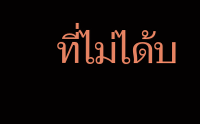ที่ไม่ได้บ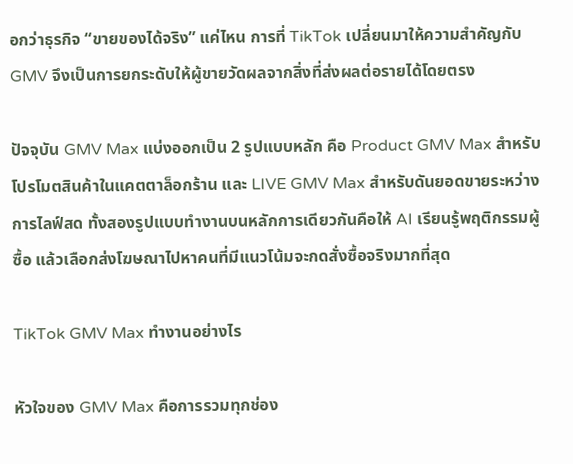อกว่าธุรกิจ “ขายของได้จริง” แค่ไหน การที่ TikTok เปลี่ยนมาให้ความสำคัญกับ GMV จึงเป็นการยกระดับให้ผู้ขายวัดผลจากสิ่งที่ส่งผลต่อรายได้โดยตรง

ปัจจุบัน GMV Max แบ่งออกเป็น 2 รูปแบบหลัก คือ Product GMV Max สำหรับโปรโมตสินค้าในแคตตาล็อกร้าน และ LIVE GMV Max สำหรับดันยอดขายระหว่างการไลฟ์สด ทั้งสองรูปแบบทำงานบนหลักการเดียวกันคือให้ AI เรียนรู้พฤติกรรมผู้ซื้อ แล้วเลือกส่งโฆษณาไปหาคนที่มีแนวโน้มจะกดสั่งซื้อจริงมากที่สุด

TikTok GMV Max ทำงานอย่างไร

หัวใจของ GMV Max คือการรวมทุกช่อง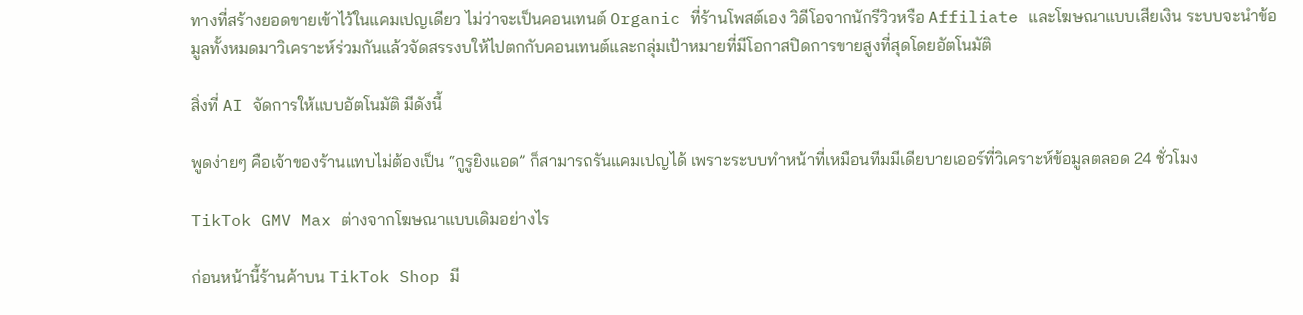ทางที่สร้างยอดขายเข้าไว้ในแคมเปญเดียว ไม่ว่าจะเป็นคอนเทนต์ Organic ที่ร้านโพสต์เอง วิดีโอจากนักรีวิวหรือ Affiliate และโฆษณาแบบเสียเงิน ระบบจะนำข้อมูลทั้งหมดมาวิเคราะห์ร่วมกันแล้วจัดสรรงบให้ไปตกกับคอนเทนต์และกลุ่มเป้าหมายที่มีโอกาสปิดการขายสูงที่สุดโดยอัตโนมัติ

สิ่งที่ AI จัดการให้แบบอัตโนมัติ มีดังนี้

พูดง่ายๆ คือเจ้าของร้านแทบไม่ต้องเป็น “กูรูยิงแอด” ก็สามารถรันแคมเปญได้ เพราะระบบทำหน้าที่เหมือนทีมมีเดียบายเออร์ที่วิเคราะห์ข้อมูลตลอด 24 ชั่วโมง

TikTok GMV Max ต่างจากโฆษณาแบบเดิมอย่างไร

ก่อนหน้านี้ร้านค้าบน TikTok Shop มี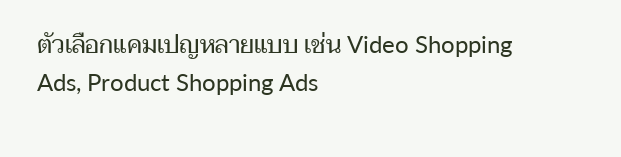ตัวเลือกแคมเปญหลายแบบ เช่น Video Shopping Ads, Product Shopping Ads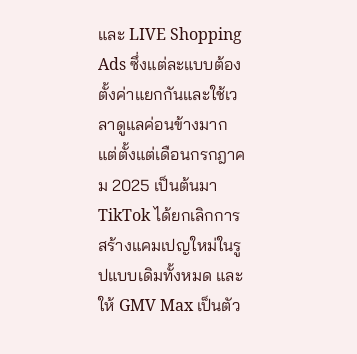และ LIVE Shopping Ads ซึ่งแต่ละแบบต้องตั้งค่าแยกกันและใช้เวลาดูแลค่อนข้างมาก แต่ตั้งแต่เดือนกรกฎาคม 2025 เป็นต้นมา TikTok ได้ยกเลิกการสร้างแคมเปญใหม่ในรูปแบบเดิมทั้งหมด และให้ GMV Max เป็นตัว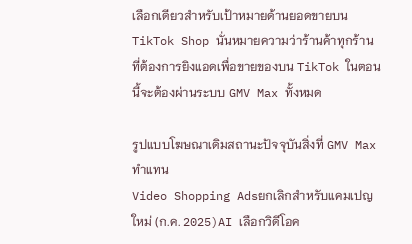เลือกเดียวสำหรับเป้าหมายด้านยอดขายบน TikTok Shop นั่นหมายความว่าร้านค้าทุกร้านที่ต้องการยิงแอดเพื่อขายของบน TikTok ในตอนนี้จะต้องผ่านระบบ GMV Max ทั้งหมด

รูปแบบโฆษณาเดิมสถานะปัจจุบันสิ่งที่ GMV Max ทำแทน
Video Shopping Adsยกเลิกสำหรับแคมเปญใหม่ (ก.ค. 2025)AI เลือกวิดีโอค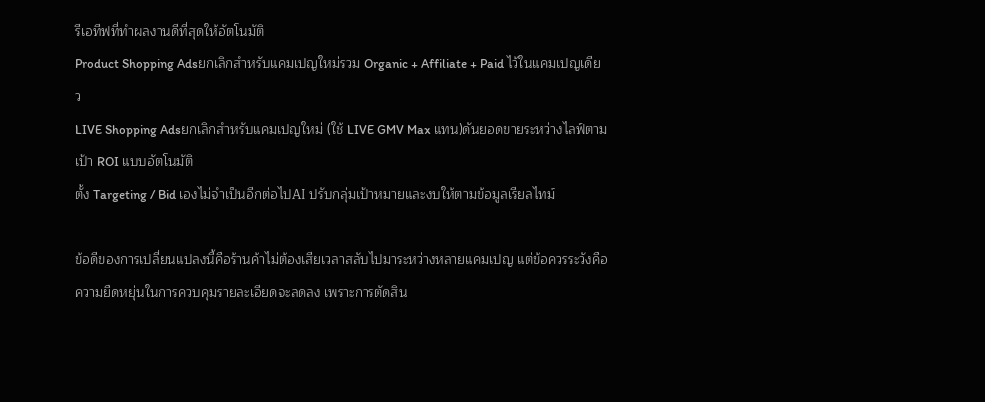รีเอทีฟที่ทำผลงานดีที่สุดให้อัตโนมัติ
Product Shopping Adsยกเลิกสำหรับแคมเปญใหม่รวม Organic + Affiliate + Paid ไว้ในแคมเปญเดียว
LIVE Shopping Adsยกเลิกสำหรับแคมเปญใหม่ (ใช้ LIVE GMV Max แทน)ดันยอดขายระหว่างไลฟ์ตามเป้า ROI แบบอัตโนมัติ
ตั้ง Targeting / Bid เองไม่จำเป็นอีกต่อไปAI ปรับกลุ่มเป้าหมายและงบให้ตามข้อมูลเรียลไทม์

ข้อดีของการเปลี่ยนแปลงนี้คือร้านค้าไม่ต้องเสียเวลาสลับไปมาระหว่างหลายแคมเปญ แต่ข้อควรระวังคือความยืดหยุ่นในการควบคุมรายละเอียดจะลดลง เพราะการตัดสิน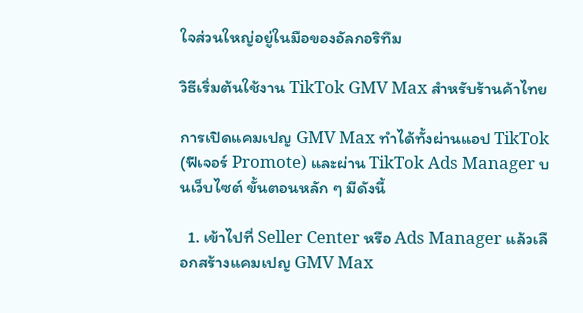ใจส่วนใหญ่อยู่ในมือของอัลกอริทึม

วิธีเริ่มต้นใช้งาน TikTok GMV Max สำหรับร้านค้าไทย

การเปิดแคมเปญ GMV Max ทำได้ทั้งผ่านแอป TikTok (ฟีเจอร์ Promote) และผ่าน TikTok Ads Manager บนเว็บไซต์ ขั้นตอนหลัก ๆ มีดังนี้

  1. เข้าไปที่ Seller Center หรือ Ads Manager แล้วเลือกสร้างแคมเปญ GMV Max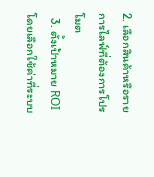2. เลือกสินค้าหรือรายการไลฟ์ที่ต้องการโปรโมต
  3. ตั้งเป้าหมาย ROI โดยเลือกใช้ค่าที่ระบบ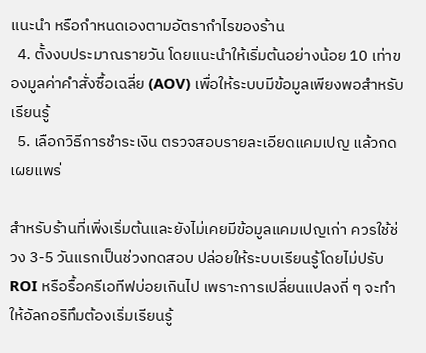แนะนำ หรือกำหนดเองตามอัตรากำไรของร้าน
  4. ตั้งงบประมาณรายวัน โดยแนะนำให้เริ่มต้นอย่างน้อย 10 เท่าของมูลค่าคำสั่งซื้อเฉลี่ย (AOV) เพื่อให้ระบบมีข้อมูลเพียงพอสำหรับเรียนรู้
  5. เลือกวิธีการชำระเงิน ตรวจสอบรายละเอียดแคมเปญ แล้วกดเผยแพร่

สำหรับร้านที่เพิ่งเริ่มต้นและยังไม่เคยมีข้อมูลแคมเปญเก่า ควรใช้ช่วง 3-5 วันแรกเป็นช่วงทดสอบ ปล่อยให้ระบบเรียนรู้โดยไม่ปรับ ROI หรือรื้อครีเอทีฟบ่อยเกินไป เพราะการเปลี่ยนแปลงถี่ ๆ จะทำให้อัลกอริทึมต้องเริ่มเรียนรู้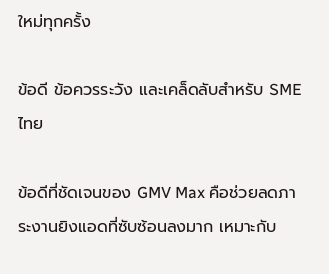ใหม่ทุกครั้ง

ข้อดี ข้อควรระวัง และเคล็ดลับสำหรับ SME ไทย

ข้อดีที่ชัดเจนของ GMV Max คือช่วยลดภาระงานยิงแอดที่ซับซ้อนลงมาก เหมาะกับ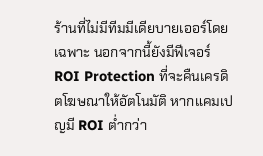ร้านที่ไม่มีทีมมีเดียบายเออร์โดยเฉพาะ นอกจากนี้ยังมีฟีเจอร์ ROI Protection ที่จะคืนเครดิตโฆษณาให้อัตโนมัติ หากแคมเปญมี ROI ต่ำกว่า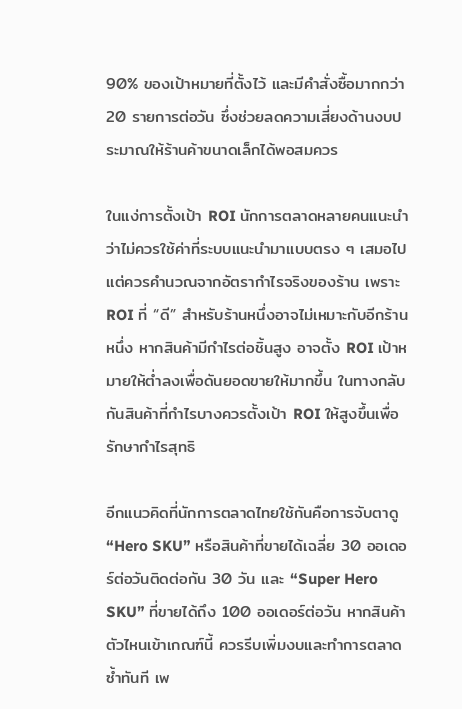90% ของเป้าหมายที่ตั้งไว้ และมีคำสั่งซื้อมากกว่า 20 รายการต่อวัน ซึ่งช่วยลดความเสี่ยงด้านงบประมาณให้ร้านค้าขนาดเล็กได้พอสมควร

ในแง่การตั้งเป้า ROI นักการตลาดหลายคนแนะนำว่าไม่ควรใช้ค่าที่ระบบแนะนำมาแบบตรง ๆ เสมอไป แต่ควรคำนวณจากอัตรากำไรจริงของร้าน เพราะ ROI ที่ “ดี” สำหรับร้านหนึ่งอาจไม่เหมาะกับอีกร้านหนึ่ง หากสินค้ามีกำไรต่อชิ้นสูง อาจตั้ง ROI เป้าหมายให้ต่ำลงเพื่อดันยอดขายให้มากขึ้น ในทางกลับกันสินค้าที่กำไรบางควรตั้งเป้า ROI ให้สูงขึ้นเพื่อรักษากำไรสุทธิ

อีกแนวคิดที่นักการตลาดไทยใช้กันคือการจับตาดู “Hero SKU” หรือสินค้าที่ขายได้เฉลี่ย 30 ออเดอร์ต่อวันติดต่อกัน 30 วัน และ “Super Hero SKU” ที่ขายได้ถึง 100 ออเดอร์ต่อวัน หากสินค้าตัวไหนเข้าเกณฑ์นี้ ควรรีบเพิ่มงบและทำการตลาดซ้ำทันที เพ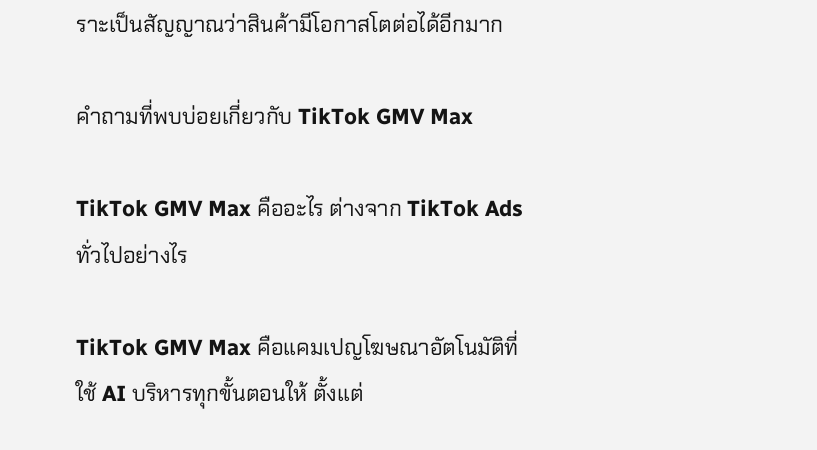ราะเป็นสัญญาณว่าสินค้ามีโอกาสโตต่อได้อีกมาก

คำถามที่พบบ่อยเกี่ยวกับ TikTok GMV Max

TikTok GMV Max คืออะไร ต่างจาก TikTok Ads ทั่วไปอย่างไร

TikTok GMV Max คือแคมเปญโฆษณาอัตโนมัติที่ใช้ AI บริหารทุกขั้นตอนให้ ตั้งแต่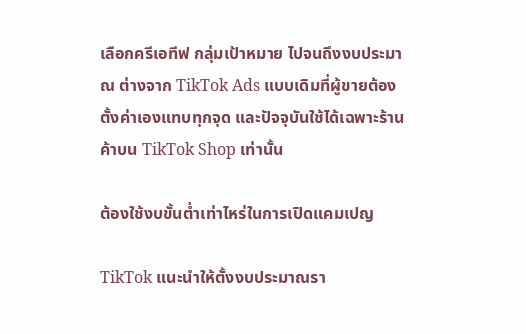เลือกครีเอทีฟ กลุ่มเป้าหมาย ไปจนถึงงบประมาณ ต่างจาก TikTok Ads แบบเดิมที่ผู้ขายต้องตั้งค่าเองแทบทุกจุด และปัจจุบันใช้ได้เฉพาะร้านค้าบน TikTok Shop เท่านั้น

ต้องใช้งบขั้นต่ำเท่าไหร่ในการเปิดแคมเปญ

TikTok แนะนำให้ตั้งงบประมาณรา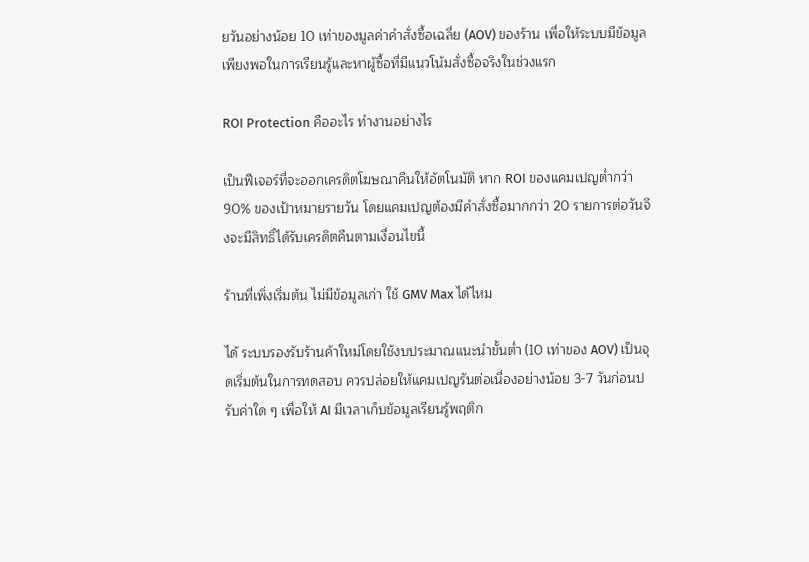ยวันอย่างน้อย 10 เท่าของมูลค่าคำสั่งซื้อเฉลี่ย (AOV) ของร้าน เพื่อให้ระบบมีข้อมูลเพียงพอในการเรียนรู้และหาผู้ซื้อที่มีแนวโน้มสั่งซื้อจริงในช่วงแรก

ROI Protection คืออะไร ทำงานอย่างไร

เป็นฟีเจอร์ที่จะออกเครดิตโฆษณาคืนให้อัตโนมัติ หาก ROI ของแคมเปญต่ำกว่า 90% ของเป้าหมายรายวัน โดยแคมเปญต้องมีคำสั่งซื้อมากกว่า 20 รายการต่อวันจึงจะมีสิทธิ์ได้รับเครดิตคืนตามเงื่อนไขนี้

ร้านที่เพิ่งเริ่มต้น ไม่มีข้อมูลเก่า ใช้ GMV Max ได้ไหม

ได้ ระบบรองรับร้านค้าใหม่โดยใช้งบประมาณแนะนำขั้นต่ำ (10 เท่าของ AOV) เป็นจุดเริ่มต้นในการทดสอบ ควรปล่อยให้แคมเปญรันต่อเนื่องอย่างน้อย 3-7 วันก่อนปรับค่าใด ๆ เพื่อให้ AI มีเวลาเก็บข้อมูลเรียนรู้พฤติก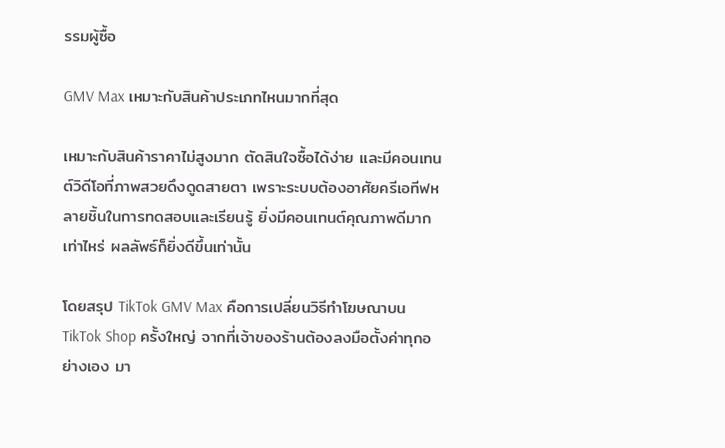รรมผู้ซื้อ

GMV Max เหมาะกับสินค้าประเภทไหนมากที่สุด

เหมาะกับสินค้าราคาไม่สูงมาก ตัดสินใจซื้อได้ง่าย และมีคอนเทนต์วิดีโอที่ภาพสวยดึงดูดสายตา เพราะระบบต้องอาศัยครีเอทีฟหลายชิ้นในการทดสอบและเรียนรู้ ยิ่งมีคอนเทนต์คุณภาพดีมากเท่าไหร่ ผลลัพธ์ก็ยิ่งดีขึ้นเท่านั้น

โดยสรุป TikTok GMV Max คือการเปลี่ยนวิธีทำโฆษณาบน TikTok Shop ครั้งใหญ่ จากที่เจ้าของร้านต้องลงมือตั้งค่าทุกอย่างเอง มา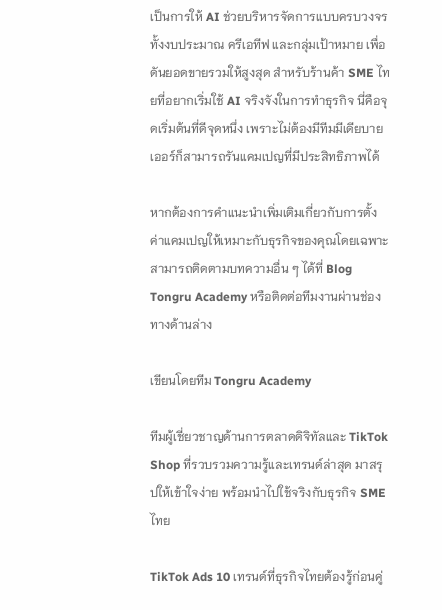เป็นการให้ AI ช่วยบริหารจัดการแบบครบวงจร ทั้งงบประมาณ ครีเอทีฟ และกลุ่มเป้าหมาย เพื่อดันยอดขายรวมให้สูงสุด สำหรับร้านค้า SME ไทยที่อยากเริ่มใช้ AI จริงจังในการทำธุรกิจ นี่คือจุดเริ่มต้นที่ดีจุดหนึ่ง เพราะไม่ต้องมีทีมมีเดียบายเออร์ก็สามารถรันแคมเปญที่มีประสิทธิภาพได้

หากต้องการคำแนะนำเพิ่มเติมเกี่ยวกับการตั้งค่าแคมเปญให้เหมาะกับธุรกิจของคุณโดยเฉพาะ สามารถติดตามบทความอื่น ๆ ได้ที่ Blog Tongru Academy หรือติดต่อทีมงานผ่านช่องทางด้านล่าง

เขียนโดยทีม Tongru Academy

ทีมผู้เชี่ยวชาญด้านการตลาดดิจิทัลและ TikTok Shop ที่รวบรวมความรู้และเทรนด์ล่าสุด มาสรุปให้เข้าใจง่าย พร้อมนำไปใช้จริงกับธุรกิจ SME ไทย

TikTok Ads 10 เทรนด์ที่ธุรกิจไทยต้องรู้ก่อนคู่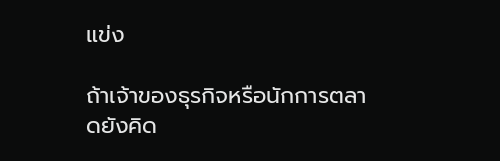แข่ง

ถ้าเจ้าของธุรกิจหรือนักการตลาดยังคิด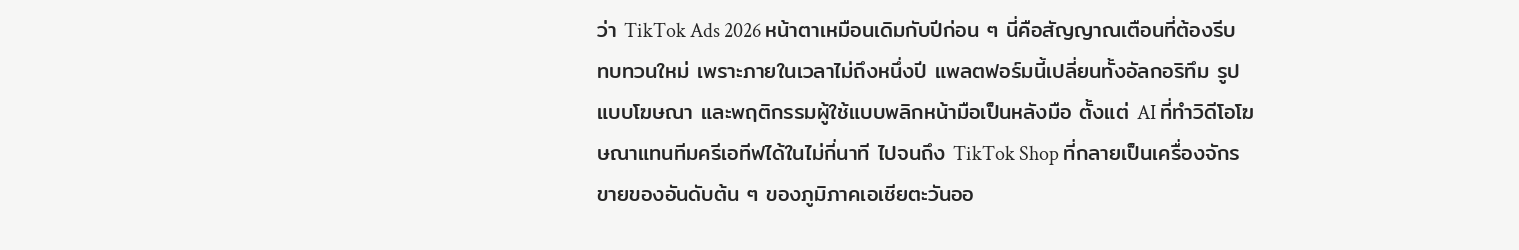ว่า TikTok Ads 2026 หน้าตาเหมือนเดิมกับปีก่อน ๆ นี่คือสัญญาณเตือนที่ต้องรีบทบทวนใหม่ เพราะภายในเวลาไม่ถึงหนึ่งปี แพลตฟอร์มนี้เปลี่ยนทั้งอัลกอริทึม รูปแบบโฆษณา และพฤติกรรมผู้ใช้แบบพลิกหน้ามือเป็นหลังมือ ตั้งแต่ AI ที่ทำวิดีโอโฆษณาแทนทีมครีเอทีฟได้ในไม่กี่นาที ไปจนถึง TikTok Shop ที่กลายเป็นเครื่องจักรขายของอันดับต้น ๆ ของภูมิภาคเอเชียตะวันออ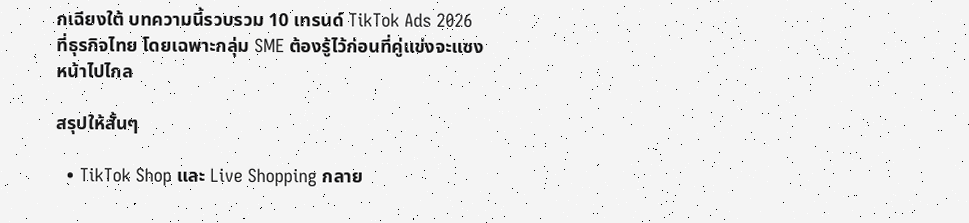กเฉียงใต้ บทความนี้รวบรวม 10 เทรนด์ TikTok Ads 2026 ที่ธุรกิจไทย โดยเฉพาะกลุ่ม SME ต้องรู้ไว้ก่อนที่คู่แข่งจะแซงหน้าไปไกล

สรุปให้สั้นๆ

  • TikTok Shop และ Live Shopping กลาย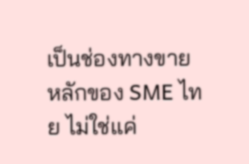เป็นช่องทางขายหลักของ SME ไทย ไม่ใช่แค่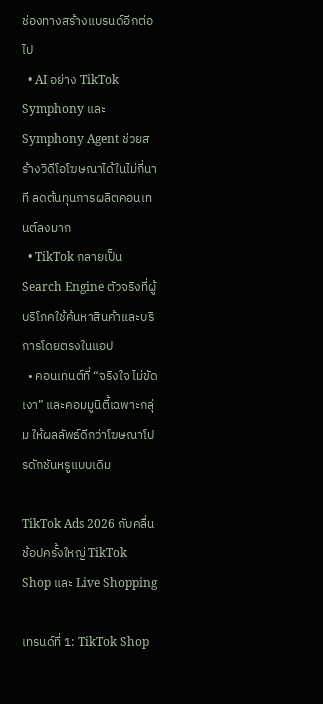ช่องทางสร้างแบรนด์อีกต่อไป
  • AI อย่าง TikTok Symphony และ Symphony Agent ช่วยสร้างวิดีโอโฆษณาได้ในไม่กี่นาที ลดต้นทุนการผลิตคอนเทนต์ลงมาก
  • TikTok กลายเป็น Search Engine ตัวจริงที่ผู้บริโภคใช้ค้นหาสินค้าและบริการโดยตรงในแอป
  • คอนเทนต์ที่ “จริงใจ ไม่ขัดเงา” และคอมมูนิตี้เฉพาะกลุ่ม ให้ผลลัพธ์ดีกว่าโฆษณาโปรดักชันหรูแบบเดิม

TikTok Ads 2026 กับคลื่นช้อปครั้งใหญ่ TikTok Shop และ Live Shopping

เทรนด์ที่ 1: TikTok Shop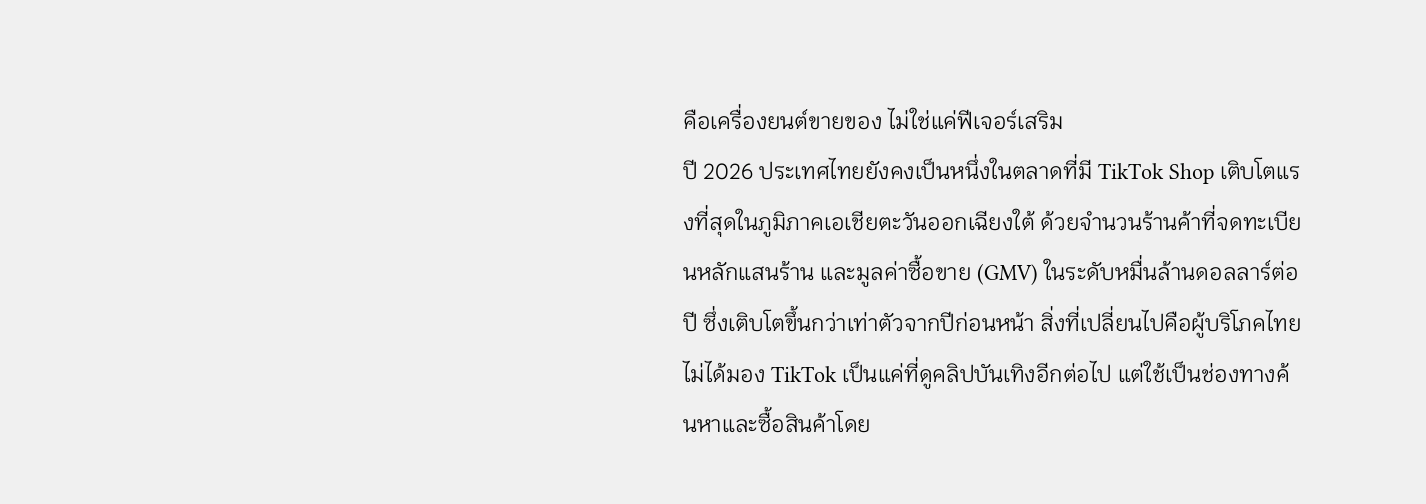คือเครื่องยนต์ขายของ ไม่ใช่แค่ฟีเจอร์เสริม
ปี 2026 ประเทศไทยยังคงเป็นหนึ่งในตลาดที่มี TikTok Shop เติบโตแรงที่สุดในภูมิภาคเอเชียตะวันออกเฉียงใต้ ด้วยจำนวนร้านค้าที่จดทะเบียนหลักแสนร้าน และมูลค่าซื้อขาย (GMV) ในระดับหมื่นล้านดอลลาร์ต่อปี ซึ่งเติบโตขึ้นกว่าเท่าตัวจากปีก่อนหน้า สิ่งที่เปลี่ยนไปคือผู้บริโภคไทยไม่ได้มอง TikTok เป็นแค่ที่ดูคลิปบันเทิงอีกต่อไป แต่ใช้เป็นช่องทางค้นหาและซื้อสินค้าโดย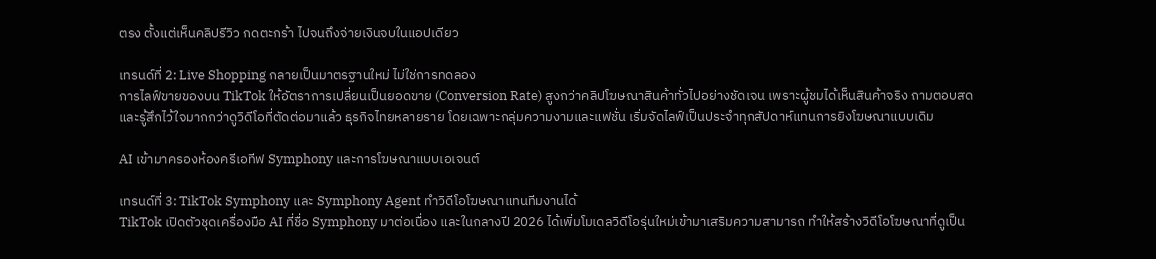ตรง ตั้งแต่เห็นคลิปรีวิว กดตะกร้า ไปจนถึงจ่ายเงินจบในแอปเดียว

เทรนด์ที่ 2: Live Shopping กลายเป็นมาตรฐานใหม่ ไม่ใช่การทดลอง
การไลฟ์ขายของบน TikTok ให้อัตราการเปลี่ยนเป็นยอดขาย (Conversion Rate) สูงกว่าคลิปโฆษณาสินค้าทั่วไปอย่างชัดเจน เพราะผู้ชมได้เห็นสินค้าจริง ถามตอบสด และรู้สึกไว้ใจมากกว่าดูวิดีโอที่ตัดต่อมาแล้ว ธุรกิจไทยหลายราย โดยเฉพาะกลุ่มความงามและแฟชั่น เริ่มจัดไลฟ์เป็นประจำทุกสัปดาห์แทนการยิงโฆษณาแบบเดิม

AI เข้ามาครองห้องครีเอทีฟ Symphony และการโฆษณาแบบเอเจนต์

เทรนด์ที่ 3: TikTok Symphony และ Symphony Agent ทำวิดีโอโฆษณาแทนทีมงานได้
TikTok เปิดตัวชุดเครื่องมือ AI ที่ชื่อ Symphony มาต่อเนื่อง และในกลางปี 2026 ได้เพิ่มโมเดลวิดีโอรุ่นใหม่เข้ามาเสริมความสามารถ ทำให้สร้างวิดีโอโฆษณาที่ดูเป็น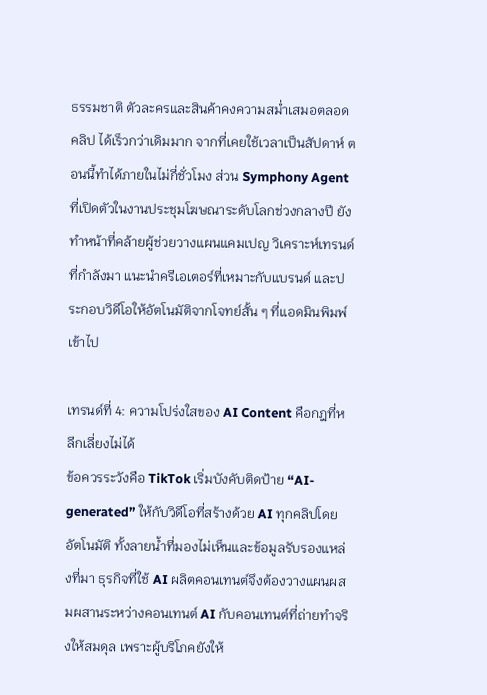ธรรมชาติ ตัวละครและสินค้าคงความสม่ำเสมอตลอดคลิป ได้เร็วกว่าเดิมมาก จากที่เคยใช้เวลาเป็นสัปดาห์ ตอนนี้ทำได้ภายในไม่กี่ชั่วโมง ส่วน Symphony Agent ที่เปิดตัวในงานประชุมโฆษณาระดับโลกช่วงกลางปี ยังทำหน้าที่คล้ายผู้ช่วยวางแผนแคมเปญ วิเคราะห์เทรนด์ที่กำลังมา แนะนำครีเอเตอร์ที่เหมาะกับแบรนด์ และประกอบวิดีโอให้อัตโนมัติจากโจทย์สั้น ๆ ที่แอดมินพิมพ์เข้าไป

เทรนด์ที่ 4: ความโปร่งใสของ AI Content คือกฎที่หลีกเลี่ยงไม่ได้
ข้อควรระวังคือ TikTok เริ่มบังคับติดป้าย “AI-generated” ให้กับวิดีโอที่สร้างด้วย AI ทุกคลิปโดยอัตโนมัติ ทั้งลายน้ำที่มองไม่เห็นและข้อมูลรับรองแหล่งที่มา ธุรกิจที่ใช้ AI ผลิตคอนเทนต์จึงต้องวางแผนผสมผสานระหว่างคอนเทนต์ AI กับคอนเทนต์ที่ถ่ายทำจริงให้สมดุล เพราะผู้บริโภคยังให้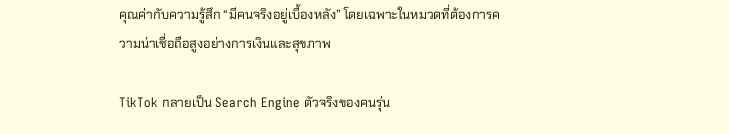คุณค่ากับความรู้สึก “มีคนจริงอยู่เบื้องหลัง” โดยเฉพาะในหมวดที่ต้องการความน่าเชื่อถือสูงอย่างการเงินและสุขภาพ

TikTok กลายเป็น Search Engine ตัวจริงของคนรุ่น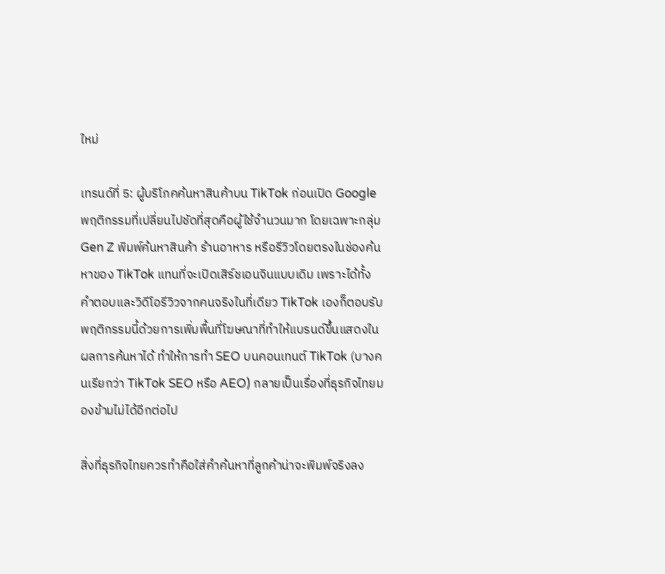ใหม่

เทรนด์ที่ 5: ผู้บริโภคค้นหาสินค้าบน TikTok ก่อนเปิด Google
พฤติกรรมที่เปลี่ยนไปชัดที่สุดคือผู้ใช้จำนวนมาก โดยเฉพาะกลุ่ม Gen Z พิมพ์ค้นหาสินค้า ร้านอาหาร หรือรีวิวโดยตรงในช่องค้นหาของ TikTok แทนที่จะเปิดเสิร์ชเอนจินแบบเดิม เพราะได้ทั้งคำตอบและวิดีโอรีวิวจากคนจริงในที่เดียว TikTok เองก็ตอบรับพฤติกรรมนี้ด้วยการเพิ่มพื้นที่โฆษณาที่ทำให้แบรนด์ขึ้นแสดงในผลการค้นหาได้ ทำให้การทำ SEO บนคอนเทนต์ TikTok (บางคนเรียกว่า TikTok SEO หรือ AEO) กลายเป็นเรื่องที่ธุรกิจไทยมองข้ามไม่ได้อีกต่อไป

สิ่งที่ธุรกิจไทยควรทำคือใส่คำค้นหาที่ลูกค้าน่าจะพิมพ์จริงลง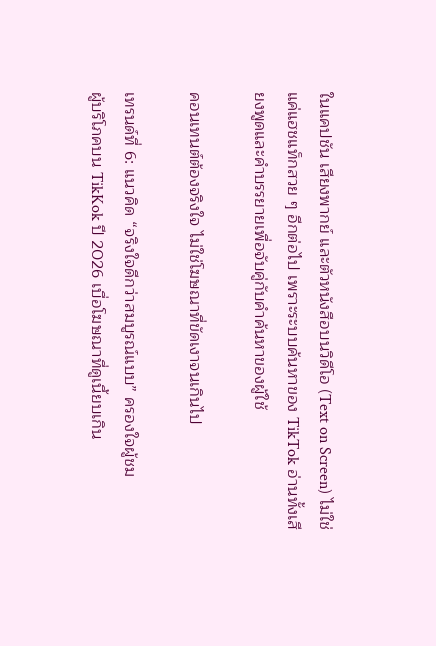ในแคปชัน เสียงพากย์ และตัวหนังสือบนวิดีโอ (Text on Screen) ไม่ใช่แค่แฮชแท็กสวย ๆ อีกต่อไป เพราะระบบค้นหาของ TikTok อ่านทั้งเสียงพูดและคำบรรยายเพื่อจับคู่กับคำค้นหาของผู้ใช้

คอนเทนต์ต้องจริงใจ ไม่ใช่โฆษณาที่ขัดเงาจนเกินไป

เทรนด์ที่ 6: แนวคิด “จริงใจดีกว่าสมบูรณ์แบบ” ครองใจผู้ชม
ผู้บริโภคบน TikKok ปี 2026 เบื่อโฆษณาที่ดูเนี้ยบเกิน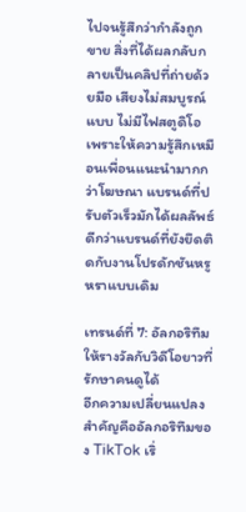ไปจนรู้สึกว่ากำลังถูกขาย สิ่งที่ได้ผลกลับกลายเป็นคลิปที่ถ่ายด้วยมือ เสียงไม่สมบูรณ์แบบ ไม่มีไฟสตูดิโอ เพราะให้ความรู้สึกเหมือนเพื่อนแนะนำมากกว่าโฆษณา แบรนด์ที่ปรับตัวเร็วมักได้ผลลัพธ์ดีกว่าแบรนด์ที่ยังยึดติดกับงานโปรดักชันหรูหราแบบเดิม

เทรนด์ที่ 7: อัลกอริทึมให้รางวัลกับวิดีโอยาวที่รักษาคนดูได้
อีกความเปลี่ยนแปลงสำคัญคืออัลกอริทึมของ TikTok เริ่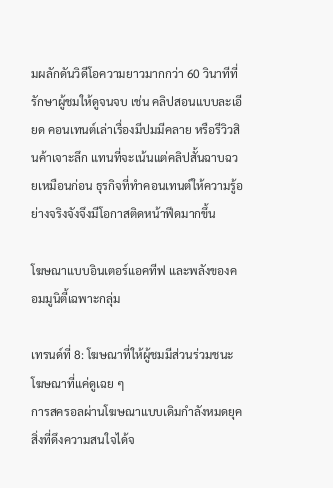มผลักดันวิดีโอความยาวมากกว่า 60 วินาทีที่รักษาผู้ชมให้ดูจนจบ เช่น คลิปสอนแบบละเอียด คอนเทนต์เล่าเรื่องมีปมมีคลาย หรือรีวิวสินค้าเจาะลึก แทนที่จะเน้นแต่คลิปสั้นฉาบฉวยเหมือนก่อน ธุรกิจที่ทำคอนเทนต์ให้ความรู้อย่างจริงจังจึงมีโอกาสติดหน้าฟีดมากขึ้น

โฆษณาแบบอินเตอร์แอคทีฟ และพลังของคอมมูนิตี้เฉพาะกลุ่ม

เทรนด์ที่ 8: โฆษณาที่ให้ผู้ชมมีส่วนร่วมชนะโฆษณาที่แค่ดูเฉย ๆ
การสครอลผ่านโฆษณาแบบเดิมกำลังหมดยุค สิ่งที่ดึงความสนใจได้จ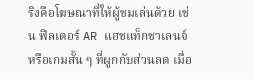ริงคือโฆษณาที่ให้ผู้ชมเล่นด้วย เช่น ฟิลเตอร์ AR แฮชแท็กชาเลนจ์ หรือเกมสั้น ๆ ที่ผูกกับส่วนลด เมื่อ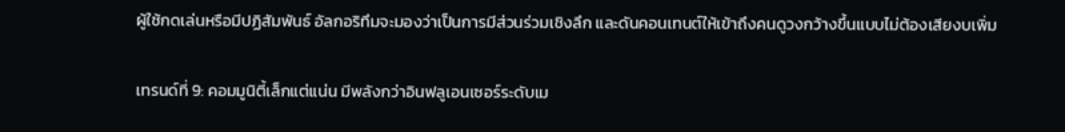ผู้ใช้กดเล่นหรือมีปฏิสัมพันธ์ อัลกอริทึมจะมองว่าเป็นการมีส่วนร่วมเชิงลึก และดันคอนเทนต์ให้เข้าถึงคนดูวงกว้างขึ้นแบบไม่ต้องเสียงบเพิ่ม

เทรนด์ที่ 9: คอมมูนิตี้เล็กแต่แน่น มีพลังกว่าอินฟลูเอนเซอร์ระดับเม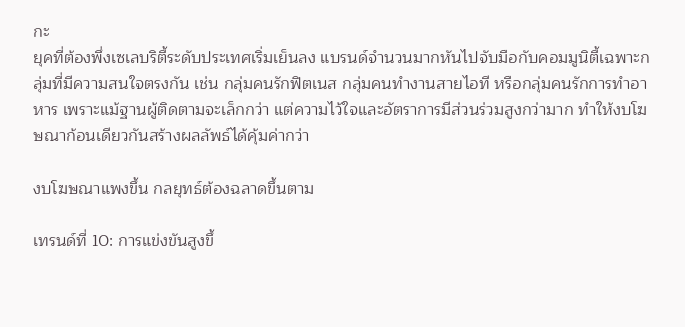กะ
ยุคที่ต้องพึ่งเซเลบริตี้ระดับประเทศเริ่มเย็นลง แบรนด์จำนวนมากหันไปจับมือกับคอมมูนิตี้เฉพาะกลุ่มที่มีความสนใจตรงกัน เช่น กลุ่มคนรักฟิตเนส กลุ่มคนทำงานสายไอที หรือกลุ่มคนรักการทำอาหาร เพราะแม้ฐานผู้ติดตามจะเล็กกว่า แต่ความไว้ใจและอัตราการมีส่วนร่วมสูงกว่ามาก ทำให้งบโฆษณาก้อนเดียวกันสร้างผลลัพธ์ได้คุ้มค่ากว่า

งบโฆษณาแพงขึ้น กลยุทธ์ต้องฉลาดขึ้นตาม

เทรนด์ที่ 10: การแข่งขันสูงขึ้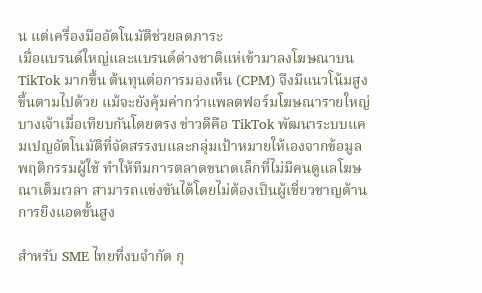น แต่เครื่องมืออัตโนมัติช่วยลดภาระ
เมื่อแบรนด์ใหญ่และแบรนด์ต่างชาติแห่เข้ามาลงโฆษณาบน TikTok มากขึ้น ต้นทุนต่อการมองเห็น (CPM) จึงมีแนวโน้มสูงขึ้นตามไปด้วย แม้จะยังคุ้มค่ากว่าแพลตฟอร์มโฆษณารายใหญ่บางเจ้าเมื่อเทียบกันโดยตรง ข่าวดีคือ TikTok พัฒนาระบบแคมเปญอัตโนมัติที่จัดสรรงบและกลุ่มเป้าหมายให้เองจากข้อมูลพฤติกรรมผู้ใช้ ทำให้ทีมการตลาดขนาดเล็กที่ไม่มีคนดูแลโฆษณาเต็มเวลา สามารถแข่งขันได้โดยไม่ต้องเป็นผู้เชี่ยวชาญด้านการยิงแอดขั้นสูง

สำหรับ SME ไทยที่งบจำกัด กุ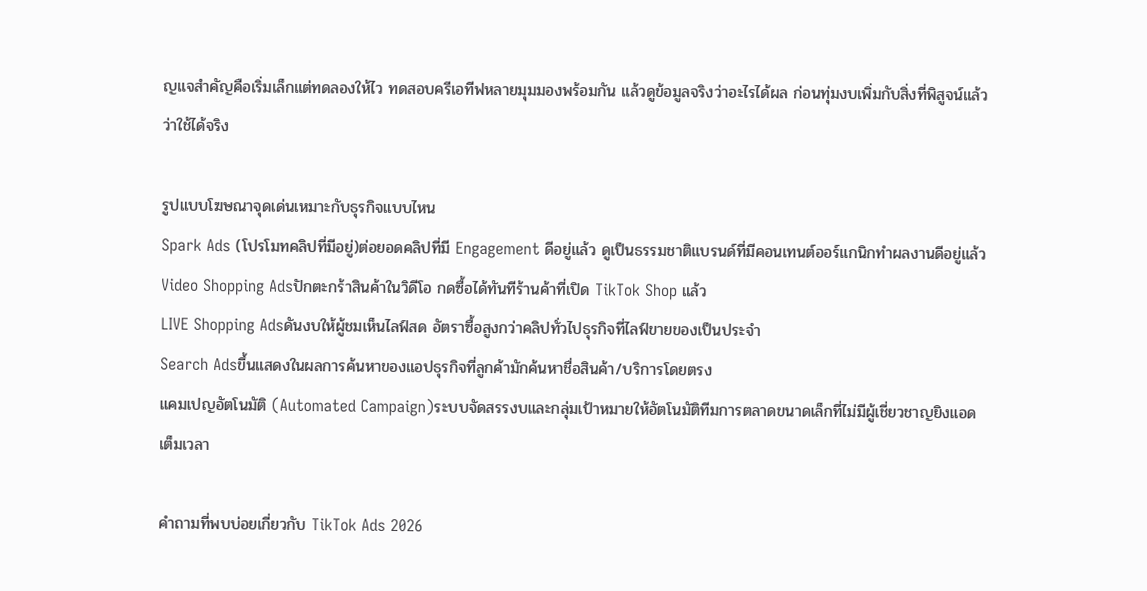ญแจสำคัญคือเริ่มเล็กแต่ทดลองให้ไว ทดสอบครีเอทีฟหลายมุมมองพร้อมกัน แล้วดูข้อมูลจริงว่าอะไรได้ผล ก่อนทุ่มงบเพิ่มกับสิ่งที่พิสูจน์แล้วว่าใช้ได้จริง

รูปแบบโฆษณาจุดเด่นเหมาะกับธุรกิจแบบไหน
Spark Ads (โปรโมทคลิปที่มีอยู่)ต่อยอดคลิปที่มี Engagement ดีอยู่แล้ว ดูเป็นธรรมชาติแบรนด์ที่มีคอนเทนต์ออร์แกนิกทำผลงานดีอยู่แล้ว
Video Shopping Adsปักตะกร้าสินค้าในวิดีโอ กดซื้อได้ทันทีร้านค้าที่เปิด TikTok Shop แล้ว
LIVE Shopping Adsดันงบให้ผู้ชมเห็นไลฟ์สด อัตราซื้อสูงกว่าคลิปทั่วไปธุรกิจที่ไลฟ์ขายของเป็นประจำ
Search Adsขึ้นแสดงในผลการค้นหาของแอปธุรกิจที่ลูกค้ามักค้นหาชื่อสินค้า/บริการโดยตรง
แคมเปญอัตโนมัติ (Automated Campaign)ระบบจัดสรรงบและกลุ่มเป้าหมายให้อัตโนมัติทีมการตลาดขนาดเล็กที่ไม่มีผู้เชี่ยวชาญยิงแอดเต็มเวลา

คำถามที่พบบ่อยเกี่ยวกับ TikTok Ads 2026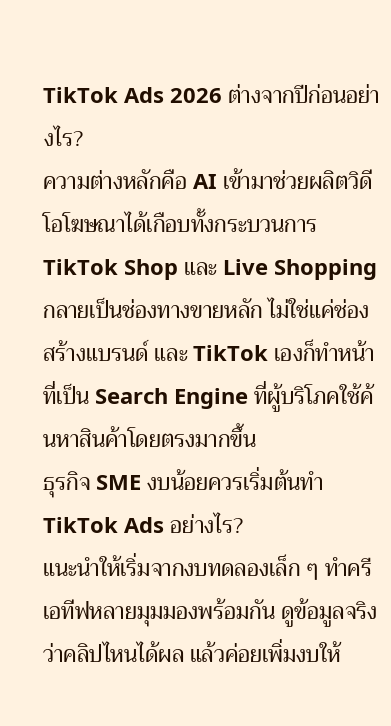TikTok Ads 2026 ต่างจากปีก่อนอย่างไร?
ความต่างหลักคือ AI เข้ามาช่วยผลิตวิดีโอโฆษณาได้เกือบทั้งกระบวนการ TikTok Shop และ Live Shopping กลายเป็นช่องทางขายหลัก ไม่ใช่แค่ช่องสร้างแบรนด์ และ TikTok เองก็ทำหน้าที่เป็น Search Engine ที่ผู้บริโภคใช้ค้นหาสินค้าโดยตรงมากขึ้น
ธุรกิจ SME งบน้อยควรเริ่มต้นทำ TikTok Ads อย่างไร?
แนะนำให้เริ่มจากงบทดลองเล็ก ๆ ทำครีเอทีฟหลายมุมมองพร้อมกัน ดูข้อมูลจริงว่าคลิปไหนได้ผล แล้วค่อยเพิ่มงบให้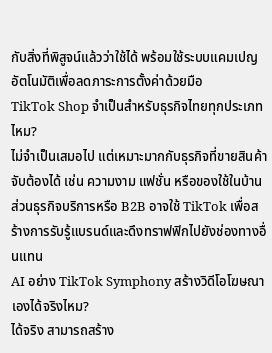กับสิ่งที่พิสูจน์แล้วว่าใช้ได้ พร้อมใช้ระบบแคมเปญอัตโนมัติเพื่อลดภาระการตั้งค่าด้วยมือ
TikTok Shop จำเป็นสำหรับธุรกิจไทยทุกประเภทไหม?
ไม่จำเป็นเสมอไป แต่เหมาะมากกับธุรกิจที่ขายสินค้าจับต้องได้ เช่น ความงาม แฟชั่น หรือของใช้ในบ้าน ส่วนธุรกิจบริการหรือ B2B อาจใช้ TikTok เพื่อสร้างการรับรู้แบรนด์และดึงทราฟฟิกไปยังช่องทางอื่นแทน
AI อย่าง TikTok Symphony สร้างวิดีโอโฆษณาเองได้จริงไหม?
ได้จริง สามารถสร้าง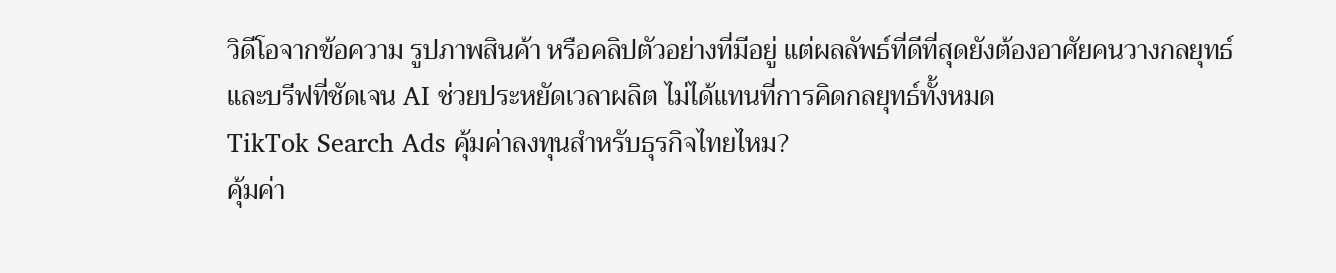วิดีโอจากข้อความ รูปภาพสินค้า หรือคลิปตัวอย่างที่มีอยู่ แต่ผลลัพธ์ที่ดีที่สุดยังต้องอาศัยคนวางกลยุทธ์และบรีฟที่ชัดเจน AI ช่วยประหยัดเวลาผลิต ไม่ได้แทนที่การคิดกลยุทธ์ทั้งหมด
TikTok Search Ads คุ้มค่าลงทุนสำหรับธุรกิจไทยไหม?
คุ้มค่า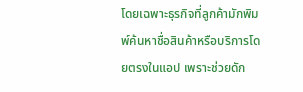โดยเฉพาะธุรกิจที่ลูกค้ามักพิมพ์ค้นหาชื่อสินค้าหรือบริการโดยตรงในแอป เพราะช่วยดัก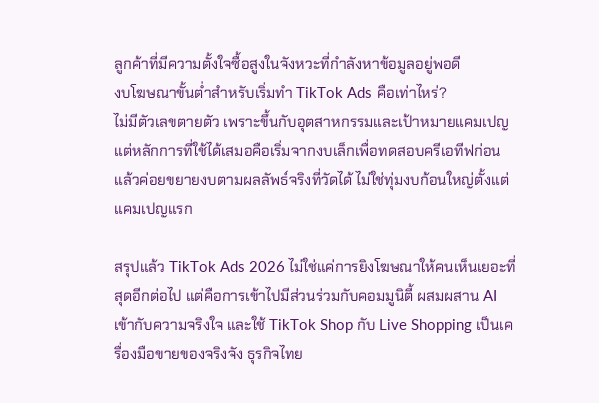ลูกค้าที่มีความตั้งใจซื้อสูงในจังหวะที่กำลังหาข้อมูลอยู่พอดี
งบโฆษณาขั้นต่ำสำหรับเริ่มทำ TikTok Ads คือเท่าไหร่?
ไม่มีตัวเลขตายตัว เพราะขึ้นกับอุตสาหกรรมและเป้าหมายแคมเปญ แต่หลักการที่ใช้ได้เสมอคือเริ่มจากงบเล็กเพื่อทดสอบครีเอทีฟก่อน แล้วค่อยขยายงบตามผลลัพธ์จริงที่วัดได้ ไม่ใช่ทุ่มงบก้อนใหญ่ตั้งแต่แคมเปญแรก

สรุปแล้ว TikTok Ads 2026 ไม่ใช่แค่การยิงโฆษณาให้คนเห็นเยอะที่สุดอีกต่อไป แต่คือการเข้าไปมีส่วนร่วมกับคอมมูนิตี้ ผสมผสาน AI เข้ากับความจริงใจ และใช้ TikTok Shop กับ Live Shopping เป็นเครื่องมือขายของจริงจัง ธุรกิจไทย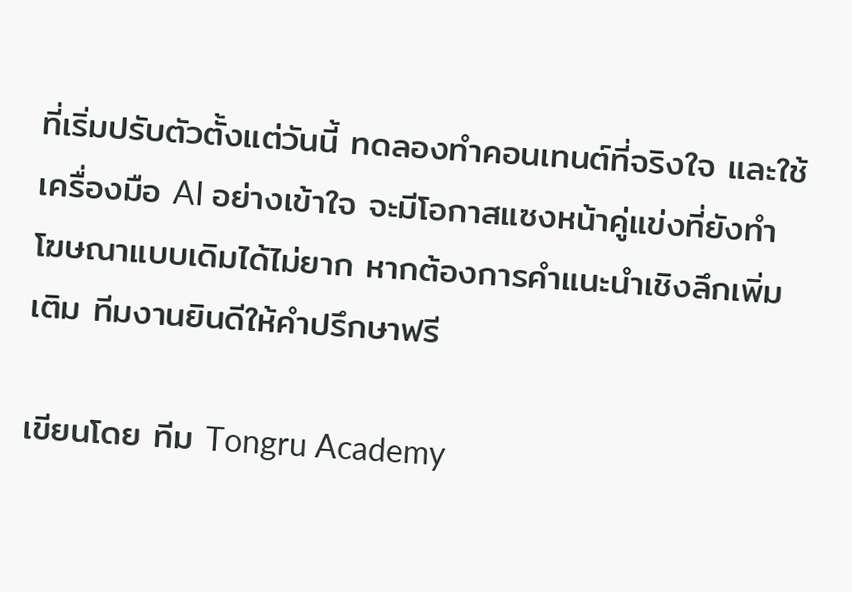ที่เริ่มปรับตัวตั้งแต่วันนี้ ทดลองทำคอนเทนต์ที่จริงใจ และใช้เครื่องมือ AI อย่างเข้าใจ จะมีโอกาสแซงหน้าคู่แข่งที่ยังทำโฆษณาแบบเดิมได้ไม่ยาก หากต้องการคำแนะนำเชิงลึกเพิ่มเติม ทีมงานยินดีให้คำปรึกษาฟรี

เขียนโดย ทีม Tongru Academy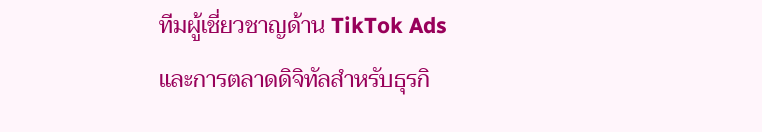ทีมผู้เชี่ยวชาญด้าน TikTok Ads และการตลาดดิจิทัลสำหรับธุรกิ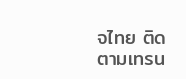จไทย ติดตามเทรน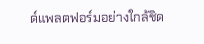ด์แพลตฟอร์มอย่างใกล้ชิด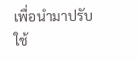เพื่อนำมาปรับใช้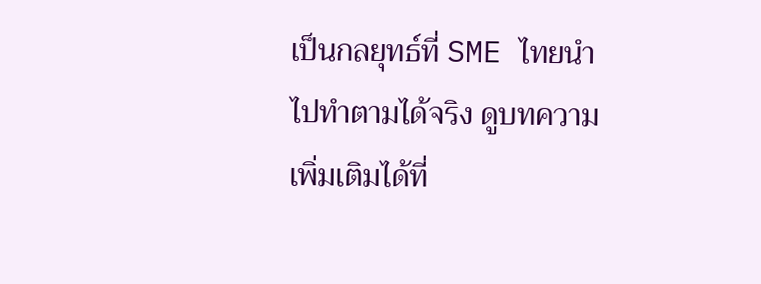เป็นกลยุทธ์ที่ SME ไทยนำไปทำตามได้จริง ดูบทความเพิ่มเติมได้ที่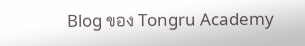Blog ของ Tongru Academy